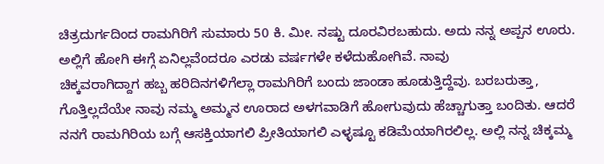ಚಿತ್ರದುರ್ಗದಿಂದ ರಾಮಗಿರಿಗೆ ಸುಮಾರು 50 ಕಿ. ಮೀ. ನಷ್ಟು ದೂರವಿರಬಹುದು. ಅದು ನನ್ನ ಅಪ್ಪನ ಊರು. ಅಲ್ಲಿಗೆ ಹೋಗಿ ಈಗ್ಗೆ ಏನಿಲ್ಲವೆಂದರೂ ಎರಡು ವರ್ಷಗಳೇ ಕಳೆದುಹೋಗಿವೆ. ನಾವು
ಚಿಕ್ಕವರಾಗಿದ್ದಾಗ ಹಬ್ಬ ಹರಿದಿನಗಳಿಗೆಲ್ಲಾ ರಾಮಗಿರಿಗೆ ಬಂದು ಜಾಂಡಾ ಹೂಡುತ್ತಿದ್ದೆವು. ಬರಬರುತ್ತಾ, ಗೊತ್ತಿಲ್ಲದೆಯೇ ನಾವು ನಮ್ಮ ಅಮ್ಮನ ಊರಾದ ಅಳಗವಾಡಿಗೆ ಹೋಗುವುದು ಹೆಚ್ಚಾಗುತ್ತಾ ಬಂದಿತು. ಆದರೆ ನನಗೆ ರಾಮಗಿರಿಯ ಬಗ್ಗೆ ಆಸಕ್ತಿಯಾಗಲಿ ಪ್ರೀತಿಯಾಗಲಿ ಎಳ್ಳಷ್ಟೂ ಕಡಿಮೆಯಾಗಿರಲಿಲ್ಲ. ಅಲ್ಲಿ ನನ್ನ ಚಿಕ್ಕಮ್ಮ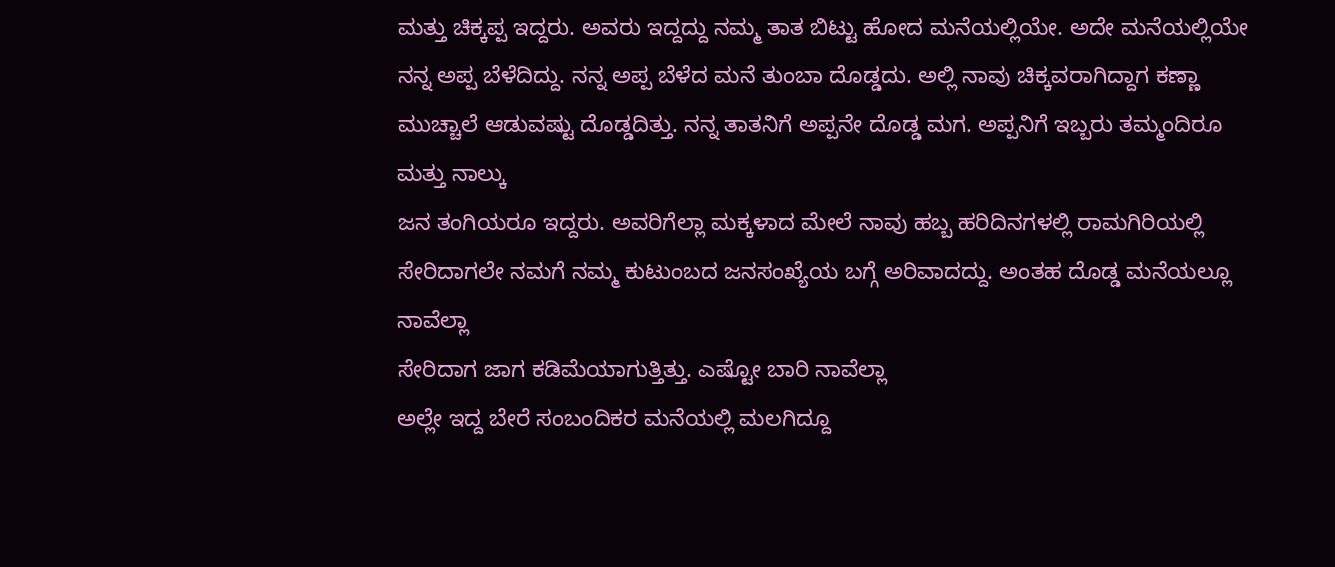ಮತ್ತು ಚಿಕ್ಕಪ್ಪ ಇದ್ದರು. ಅವರು ಇದ್ದದ್ದು ನಮ್ಮ ತಾತ ಬಿಟ್ಟು ಹೋದ ಮನೆಯಲ್ಲಿಯೇ. ಅದೇ ಮನೆಯಲ್ಲಿಯೇ ನನ್ನ ಅಪ್ಪ ಬೆಳೆದಿದ್ದು. ನನ್ನ ಅಪ್ಪ ಬೆಳೆದ ಮನೆ ತುಂಬಾ ದೊಡ್ಡದು. ಅಲ್ಲಿ ನಾವು ಚಿಕ್ಕವರಾಗಿದ್ದಾಗ ಕಣ್ಣಾ ಮುಚ್ಚಾಲೆ ಆಡುವಷ್ಟು ದೊಡ್ಡದಿತ್ತು. ನನ್ನ ತಾತನಿಗೆ ಅಪ್ಪನೇ ದೊಡ್ಡ ಮಗ. ಅಪ್ಪನಿಗೆ ಇಬ್ಬರು ತಮ್ಮಂದಿರೂ ಮತ್ತು ನಾಲ್ಕು
ಜನ ತಂಗಿಯರೂ ಇದ್ದರು. ಅವರಿಗೆಲ್ಲಾ ಮಕ್ಕಳಾದ ಮೇಲೆ ನಾವು ಹಬ್ಬ ಹರಿದಿನಗಳಲ್ಲಿ ರಾಮಗಿರಿಯಲ್ಲಿ ಸೇರಿದಾಗಲೇ ನಮಗೆ ನಮ್ಮ ಕುಟುಂಬದ ಜನಸಂಖ್ಯೆಯ ಬಗ್ಗೆ ಅರಿವಾದದ್ದು. ಅಂತಹ ದೊಡ್ಡ ಮನೆಯಲ್ಲೂ ನಾವೆಲ್ಲಾ
ಸೇರಿದಾಗ ಜಾಗ ಕಡಿಮೆಯಾಗುತ್ತಿತ್ತು. ಎಷ್ಟೋ ಬಾರಿ ನಾವೆಲ್ಲಾ
ಅಲ್ಲೇ ಇದ್ದ ಬೇರೆ ಸಂಬಂದಿಕರ ಮನೆಯಲ್ಲಿ ಮಲಗಿದ್ದೂ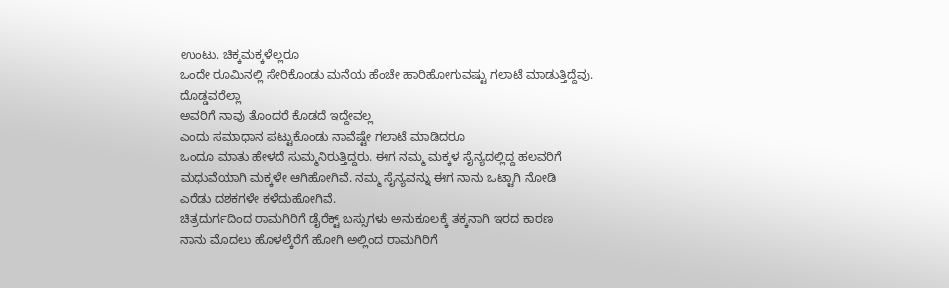ಉಂಟು. ಚಿಕ್ಕಮಕ್ಕಳೆಲ್ಲರೂ
ಒಂದೇ ರೂಮಿನಲ್ಲಿ ಸೇರಿಕೊಂಡು ಮನೆಯ ಹೆಂಚೇ ಹಾರಿಹೋಗುವಷ್ಟು ಗಲಾಟೆ ಮಾಡುತ್ತಿದ್ದೆವು. ದೊಡ್ಡವರೆಲ್ಲಾ
ಅವರಿಗೆ ನಾವು ತೊಂದರೆ ಕೊಡದೆ ಇದ್ದೇವಲ್ಲ
ಎಂದು ಸಮಾಧಾನ ಪಟ್ಟುಕೊಂಡು ನಾವೆಷ್ಟೇ ಗಲಾಟೆ ಮಾಡಿದರೂ
ಒಂದೂ ಮಾತು ಹೇಳದೆ ಸುಮ್ಮನಿರುತ್ತಿದ್ದರು. ಈಗ ನಮ್ಮ ಮಕ್ಕಳ ಸೈನ್ಯದಲ್ಲಿದ್ದ ಹಲವರಿಗೆ ಮಧುವೆಯಾಗಿ ಮಕ್ಕಳೇ ಆಗಿಹೋಗಿವೆ. ನಮ್ಮ ಸೈನ್ಯವನ್ನು ಈಗ ನಾನು ಒಟ್ಟಾಗಿ ನೋಡಿ
ಎರೆಡು ದಶಕಗಳೇ ಕಳೆದುಹೋಗಿವೆ.
ಚಿತ್ರದುರ್ಗದಿಂದ ರಾಮಗಿರಿಗೆ ಡೈರೆಕ್ಟ್ ಬಸ್ಸುಗಳು ಅನುಕೂಲಕ್ಕೆ ತಕ್ಕನಾಗಿ ಇರದ ಕಾರಣ
ನಾನು ಮೊದಲು ಹೊಳಲ್ಕೆರೆಗೆ ಹೋಗಿ ಅಲ್ಲಿಂದ ರಾಮಗಿರಿಗೆ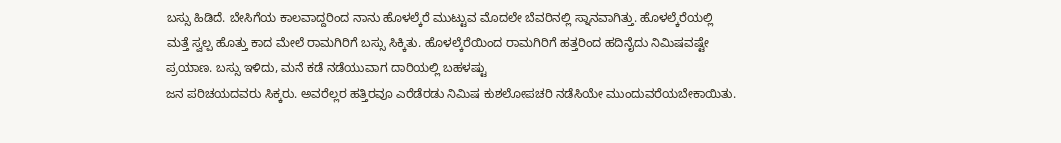ಬಸ್ಸು ಹಿಡಿದೆ. ಬೇಸಿಗೆಯ ಕಾಲವಾದ್ದರಿಂದ ನಾನು ಹೊಳಲ್ಕೆರೆ ಮುಟ್ಟುವ ಮೊದಲೇ ಬೆವರಿನಲ್ಲಿ ಸ್ನಾನವಾಗಿತ್ತು. ಹೊಳಲ್ಕೆರೆಯಲ್ಲಿ
ಮತ್ತೆ ಸ್ವಲ್ಪ ಹೊತ್ತು ಕಾದ ಮೇಲೆ ರಾಮಗಿರಿಗೆ ಬಸ್ಸು ಸಿಕ್ಕಿತು. ಹೊಳಲ್ಕೆರೆಯಿಂದ ರಾಮಗಿರಿಗೆ ಹತ್ತರಿಂದ ಹದಿನೈದು ನಿಮಿಷವಷ್ಟೇ ಪ್ರಯಾಣ. ಬಸ್ಸು ಇಳಿದು, ಮನೆ ಕಡೆ ನಡೆಯುವಾಗ ದಾರಿಯಲ್ಲಿ ಬಹಳಷ್ಟು
ಜನ ಪರಿಚಯದವರು ಸಿಕ್ಕರು. ಅವರೆಲ್ಲರ ಹತ್ತಿರವೂ ಎರೆಡೆರಡು ನಿಮಿಷ ಕುಶಲೋಪಚರಿ ನಡೆಸಿಯೇ ಮುಂದುವರೆಯಬೇಕಾಯಿತು.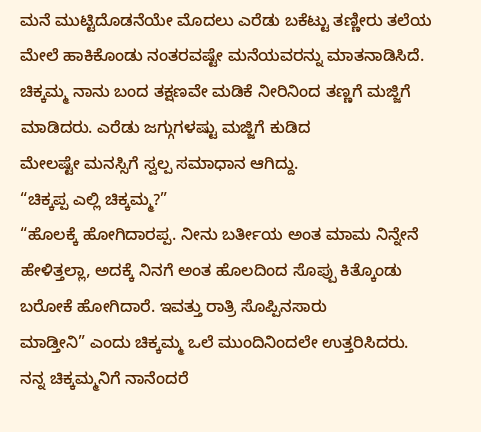ಮನೆ ಮುಟ್ಟಿದೊಡನೆಯೇ ಮೊದಲು ಎರೆಡು ಬಕೆಟ್ಟು ತಣ್ಣೀರು ತಲೆಯ ಮೇಲೆ ಹಾಕಿಕೊಂಡು ನಂತರವಷ್ಟೇ ಮನೆಯವರನ್ನು ಮಾತನಾಡಿಸಿದೆ. ಚಿಕ್ಕಮ್ಮ ನಾನು ಬಂದ ತಕ್ಷಣವೇ ಮಡಿಕೆ ನೀರಿನಿಂದ ತಣ್ಣಗೆ ಮಜ್ಜಿಗೆ ಮಾಡಿದರು. ಎರೆಡು ಜಗ್ಗುಗಳಷ್ಟು ಮಜ್ಜಿಗೆ ಕುಡಿದ
ಮೇಲಷ್ಟೇ ಮನಸ್ಸಿಗೆ ಸ್ವಲ್ಪ ಸಮಾಧಾನ ಆಗಿದ್ದು.
“ಚಿಕ್ಕಪ್ಪ ಎಲ್ಲಿ ಚಿಕ್ಕಮ್ಮ?”
“ಹೊಲಕ್ಕೆ ಹೋಗಿದಾರಪ್ಪ. ನೀನು ಬರ್ತೀಯ ಅಂತ ಮಾಮ ನಿನ್ನೇನೆ ಹೇಳಿತ್ತಲ್ಲಾ, ಅದಕ್ಕೆ ನಿನಗೆ ಅಂತ ಹೊಲದಿಂದ ಸೊಪ್ಪು ಕಿತ್ಕೊಂಡು
ಬರೋಕೆ ಹೋಗಿದಾರೆ. ಇವತ್ತು ರಾತ್ರಿ ಸೊಪ್ಪಿನಸಾರು
ಮಾಡ್ತೀನಿ” ಎಂದು ಚಿಕ್ಕಮ್ಮ ಒಲೆ ಮುಂದಿನಿಂದಲೇ ಉತ್ತರಿಸಿದರು.
ನನ್ನ ಚಿಕ್ಕಮ್ಮನಿಗೆ ನಾನೆಂದರೆ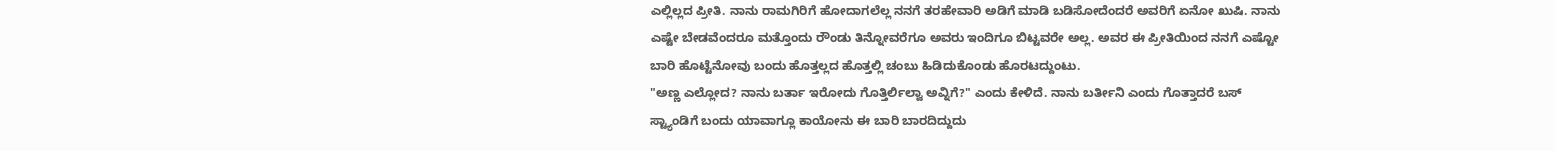ಎಲ್ಲಿಲ್ಲದ ಪ್ರೀತಿ. ನಾನು ರಾಮಗಿರಿಗೆ ಹೋದಾಗಲೆಲ್ಲ ನನಗೆ ತರಹೇವಾರಿ ಅಡಿಗೆ ಮಾಡಿ ಬಡಿಸೋದೆಂದರೆ ಅವರಿಗೆ ಏನೋ ಖುಷಿ. ನಾನು ಎಷ್ಟೇ ಬೇಡವೆಂದರೂ ಮತ್ತೊಂದು ರೌಂಡು ತಿನ್ನೋವರೆಗೂ ಅವರು ಇಂದಿಗೂ ಬಿಟ್ಟವರೇ ಅಲ್ಲ. ಅವರ ಈ ಪ್ರೀತಿಯಿಂದ ನನಗೆ ಎಷ್ಟೋ ಬಾರಿ ಹೊಟ್ಟೆನೋವು ಬಂದು ಹೊತ್ತಲ್ಲದ ಹೊತ್ತಲ್ಲಿ ಚಂಬು ಹಿಡಿದುಕೊಂಡು ಹೊರಟದ್ದುಂಟು.
"ಅಣ್ಣ ಎಲ್ಲೋದ? ನಾನು ಬರ್ತಾ ಇರೋದು ಗೊತ್ತಿರ್ಲಿಲ್ವಾ ಅವ್ನಿಗೆ?" ಎಂದು ಕೇಳಿದೆ. ನಾನು ಬರ್ತೀನಿ ಎಂದು ಗೊತ್ತಾದರೆ ಬಸ್ ಸ್ಟ್ಯಾಂಡಿಗೆ ಬಂದು ಯಾವಾಗ್ಲೂ ಕಾಯೋನು ಈ ಬಾರಿ ಬಾರದಿದ್ದುದು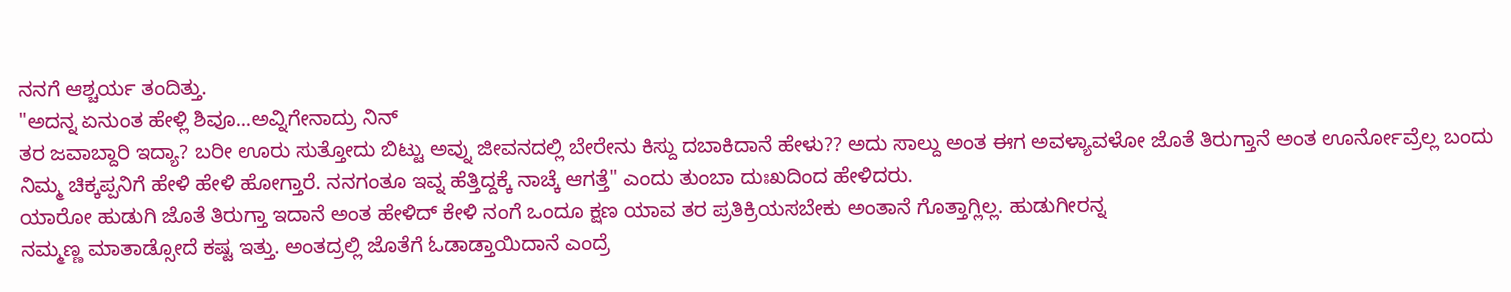ನನಗೆ ಆಶ್ಚರ್ಯ ತಂದಿತ್ತು.
"ಅದನ್ನ ಏನುಂತ ಹೇಳ್ಲಿ ಶಿವೂ...ಅವ್ನಿಗೇನಾದ್ರು ನಿನ್
ತರ ಜವಾಬ್ದಾರಿ ಇದ್ಯಾ? ಬರೀ ಊರು ಸುತ್ತೋದು ಬಿಟ್ಟು ಅವ್ನು ಜೀವನದಲ್ಲಿ ಬೇರೇನು ಕಿಸ್ದು ದಬಾಕಿದಾನೆ ಹೇಳು?? ಅದು ಸಾಲ್ದು ಅಂತ ಈಗ ಅವಳ್ಯಾವಳೋ ಜೊತೆ ತಿರುಗ್ತಾನೆ ಅಂತ ಊರ್ನೋವ್ರೆಲ್ಲ ಬಂದು ನಿಮ್ಮ ಚಿಕ್ಕಪ್ಪನಿಗೆ ಹೇಳಿ ಹೇಳಿ ಹೋಗ್ತಾರೆ. ನನಗಂತೂ ಇವ್ನ ಹೆತ್ತಿದ್ದಕ್ಕೆ ನಾಚ್ಕೆ ಆಗತ್ತೆ" ಎಂದು ತುಂಬಾ ದುಃಖದಿಂದ ಹೇಳಿದರು.
ಯಾರೋ ಹುಡುಗಿ ಜೊತೆ ತಿರುಗ್ತಾ ಇದಾನೆ ಅಂತ ಹೇಳಿದ್ ಕೇಳಿ ನಂಗೆ ಒಂದೂ ಕ್ಷಣ ಯಾವ ತರ ಪ್ರತಿಕ್ರಿಯಸಬೇಕು ಅಂತಾನೆ ಗೊತ್ತಾಗ್ಲಿಲ್ಲ. ಹುಡುಗೀರನ್ನ
ನಮ್ಮಣ್ಣ ಮಾತಾಡ್ಸೋದೆ ಕಷ್ಟ ಇತ್ತು. ಅಂತದ್ರಲ್ಲಿ ಜೊತೆಗೆ ಓಡಾಡ್ತಾಯಿದಾನೆ ಎಂದ್ರೆ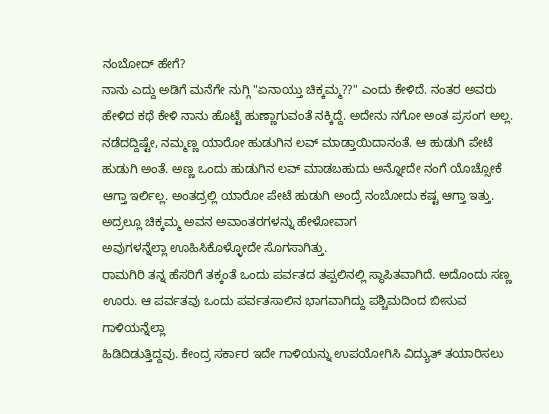ನಂಬೋದ್ ಹೇಗೆ?
ನಾನು ಎದ್ದು ಅಡಿಗೆ ಮನೆಗೇ ನುಗ್ಗಿ "ಏನಾಯ್ತು ಚಿಕ್ಕಮ್ಮ??" ಎಂದು ಕೇಳಿದೆ. ನಂತರ ಅವರು ಹೇಳಿದ ಕಥೆ ಕೇಳಿ ನಾನು ಹೊಟ್ಟೆ ಹುಣ್ಣಾಗುವಂತೆ ನಕ್ಕಿದ್ದೆ. ಅದೇನು ನಗೋ ಅಂತ ಪ್ರಸಂಗ ಅಲ್ಲ. ನಡೆದದ್ದಿಷ್ಟೇ, ನಮ್ಮಣ್ಣ ಯಾರೋ ಹುಡುಗಿನ ಲವ್ ಮಾಡ್ತಾಯಿದಾನಂತೆ. ಆ ಹುಡುಗಿ ಪೇಟೆ ಹುಡುಗಿ ಅಂತೆ. ಅಣ್ಣ ಒಂದು ಹುಡುಗಿನ ಲವ್ ಮಾಡಬಹುದು ಅನ್ನೋದೇ ನಂಗೆ ಯೊಚ್ಸೋಕೆ ಆಗ್ತಾ ಇರ್ಲಿಲ್ಲ. ಅಂತದ್ರಲ್ಲಿ ಯಾರೋ ಪೇಟೆ ಹುಡುಗಿ ಅಂದ್ರೆ ನಂಬೋದು ಕಷ್ಟ ಆಗ್ತಾ ಇತ್ತು. ಅದ್ರಲ್ಲೂ ಚಿಕ್ಕಮ್ಮ ಅವನ ಅವಾಂತರಗಳನ್ನು ಹೇಳೋವಾಗ
ಅವುಗಳನ್ನೆಲ್ಲಾ ಊಹಿಸಿಕೊಳ್ಳೋದೇ ಸೊಗಸಾಗಿತ್ತು.
ರಾಮಗಿರಿ ತನ್ನ ಹೆಸರಿಗೆ ತಕ್ಕಂತೆ ಒಂದು ಪರ್ವತದ ತಪ್ಪಲಿನಲ್ಲಿ ಸ್ಥಾಪಿತವಾಗಿದೆ. ಅದೊಂದು ಸಣ್ಣ ಊರು. ಆ ಪರ್ವತವು ಒಂದು ಪರ್ವತಸಾಲಿನ ಭಾಗವಾಗಿದ್ದು ಪಶ್ಚಿಮದಿಂದ ಬೀಸುವ ಗಾಳಿಯನ್ನೆಲ್ಲಾ
ಹಿಡಿದಿಡುತ್ತಿದ್ದವು. ಕೇಂದ್ರ ಸರ್ಕಾರ ಇದೇ ಗಾಳಿಯನ್ನು ಉಪಯೋಗಿಸಿ ವಿದ್ಯುತ್ ತಯಾರಿಸಲು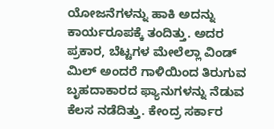ಯೋಜನೆಗಳನ್ನು ಹಾಕಿ ಅದನ್ನು ಕಾರ್ಯರೂಪಕ್ಕೆ ತಂದಿತ್ತು. ಅದರ
ಪ್ರಕಾರ, ಬೆಟ್ಟಗಳ ಮೇಲೆಲ್ಲಾ ವಿಂಡ್ ಮಿಲ್ ಅಂದರೆ ಗಾಳಿಯಿಂದ ತಿರುಗುವ ಬೃಹದಾಕಾರದ ಫ್ಯಾನುಗಳನ್ನು ನೆಡುವ ಕೆಲಸ ನಡೆದಿತ್ತು. ಕೇಂದ್ರ ಸರ್ಕಾರ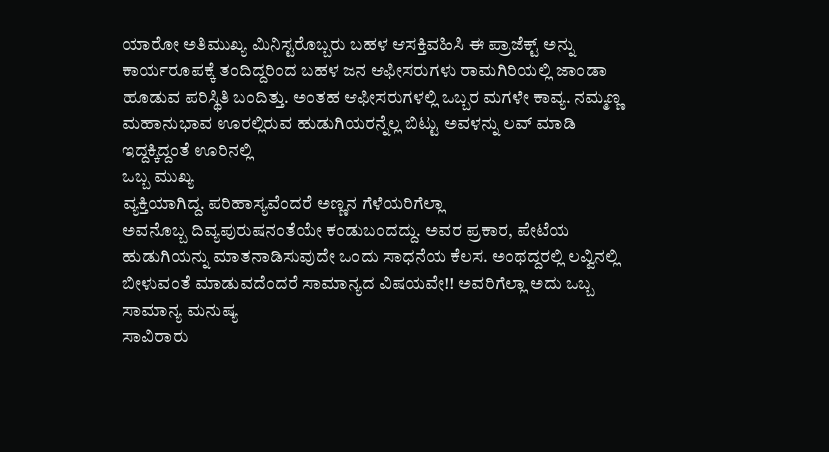ಯಾರೋ ಅತಿಮುಖ್ಯ ಮಿನಿಸ್ಟರೊಬ್ಬರು ಬಹಳ ಆಸಕ್ತಿವಹಿಸಿ ಈ ಪ್ರಾಜೆಕ್ಟ್ ಅನ್ನು ಕಾರ್ಯರೂಪಕ್ಕೆ ತಂದಿದ್ದರಿಂದ ಬಹಳ ಜನ ಆಫೀಸರುಗಳು ರಾಮಗಿರಿಯಲ್ಲಿ ಜಾಂಡಾ ಹೂಡುವ ಪರಿಸ್ಥಿತಿ ಬಂದಿತ್ತು. ಅಂತಹ ಆಫೀಸರುಗಳಲ್ಲಿ ಒಬ್ಬರ ಮಗಳೇ ಕಾವ್ಯ. ನಮ್ಮಣ್ಣ ಮಹಾನುಭಾವ ಊರಲ್ಲಿರುವ ಹುಡುಗಿಯರನ್ನೆಲ್ಲ ಬಿಟ್ಟು ಅವಳನ್ನು ಲವ್ ಮಾಡಿ ಇದ್ದಕ್ಕಿದ್ದಂತೆ ಊರಿನಲ್ಲಿ
ಒಬ್ಬ ಮುಖ್ಯ
ವ್ಯಕ್ತಿಯಾಗಿದ್ದ. ಪರಿಹಾಸ್ಯವೆಂದರೆ ಅಣ್ಣನ ಗೆಳೆಯರಿಗೆಲ್ಲಾ
ಅವನೊಬ್ಬ ದಿವ್ಯಪುರುಷನಂತೆಯೇ ಕಂಡುಬಂದದ್ದು. ಅವರ ಪ್ರಕಾರ, ಪೇಟೆಯ ಹುಡುಗಿಯನ್ನು ಮಾತನಾಡಿಸುವುದೇ ಒಂದು ಸಾಧನೆಯ ಕೆಲಸ. ಅಂಥದ್ದರಲ್ಲಿ ಲವ್ವಿನಲ್ಲಿ ಬೀಳುವಂತೆ ಮಾಡುವದೆಂದರೆ ಸಾಮಾನ್ಯದ ವಿಷಯವೇ!! ಅವರಿಗೆಲ್ಲಾ ಅದು ಒಬ್ಬ ಸಾಮಾನ್ಯ ಮನುಷ್ಯ
ಸಾವಿರಾರು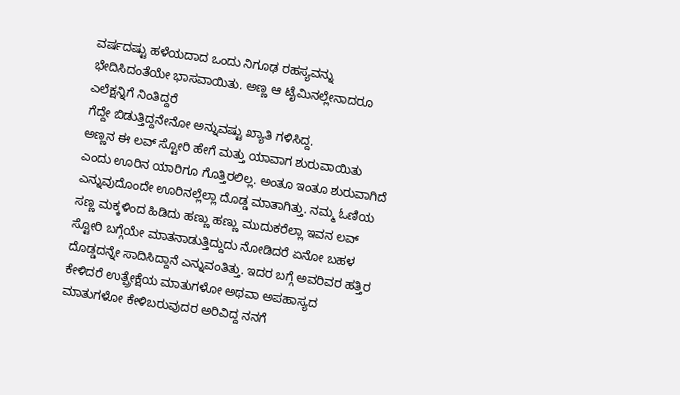ವರ್ಷದಷ್ಟು ಹಳೆಯದಾದ ಒಂದು ನಿಗೂಢ ರಹಸ್ಯವನ್ನು ಭೇದಿಸಿದಂತೆಯೇ ಭಾಸವಾಯಿತು. ಅಣ್ಣ ಆ ಟೈಮಿನಲ್ಲೇನಾದರೂ ಎಲೆಕ್ಷನ್ನಿಗೆ ನಿಂತಿದ್ದರೆ
ಗೆದ್ದೇ ಬಿಡುತ್ತಿದ್ದನೇನೋ ಅನ್ನುವಷ್ಟು ಖ್ಯಾತಿ ಗಳಿಸಿದ್ದ.
ಅಣ್ಣನ ಈ ಲವ್ ಸ್ಟೋರಿ ಹೇಗೆ ಮತ್ತು ಯಾವಾಗ ಶುರುವಾಯಿತು ಎಂದು ಊರಿನ ಯಾರಿಗೂ ಗೊತ್ತಿರಲಿಲ್ಲ. ಅಂತೂ ಇಂತೂ ಶುರುವಾಗಿದೆ ಎನ್ನುವುದೊಂದೇ ಊರಿನಲ್ಲೆಲ್ಲಾ ದೊಡ್ಡ ಮಾತಾಗಿತ್ತು. ನಮ್ಮ ಓಣಿಯ ಸಣ್ಣ ಮಕ್ಕಳಿಂದ ಹಿಡಿದು ಹಣ್ಣು ಹಣ್ಣು ಮುದುಕರೆಲ್ಲಾ ಇವನ ಲವ್ ಸ್ಟೋರಿ ಬಗ್ಗೆಯೇ ಮಾತನಾಡುತ್ತಿದ್ದುದು ನೋಡಿದರೆ ಏನೋ ಬಹಳ ದೊಡ್ಡದನ್ನೇ ಸಾದಿಸಿದ್ದಾನೆ ಎನ್ನುವಂತಿತ್ತು. ಇದರ ಬಗ್ಗೆ ಅವರಿವರ ಹತ್ತಿರ ಕೇಳಿದರೆ ಉತ್ಪ್ರೇಕ್ಷೆಯ ಮಾತುಗಳೋ ಅಥವಾ ಅಪಹಾಸ್ಯದ ಮಾತುಗಳೋ ಕೇಳಿಬರುವುದರ ಅರಿವಿದ್ದ ನನಗೆ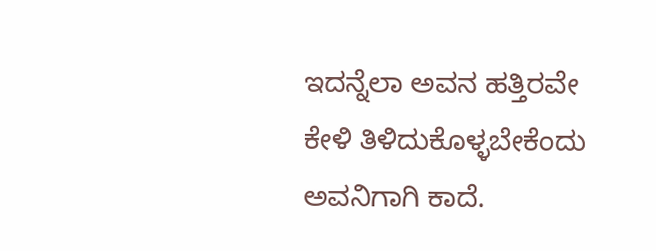ಇದನ್ನೆಲಾ ಅವನ ಹತ್ತಿರವೇ ಕೇಳಿ ತಿಳಿದುಕೊಳ್ಳಬೇಕೆಂದು ಅವನಿಗಾಗಿ ಕಾದೆ.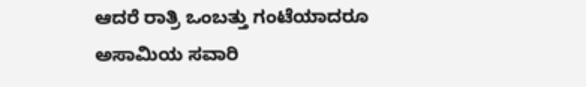ಆದರೆ ರಾತ್ರಿ ಒಂಬತ್ತು ಗಂಟೆಯಾದರೂ ಅಸಾಮಿಯ ಸವಾರಿ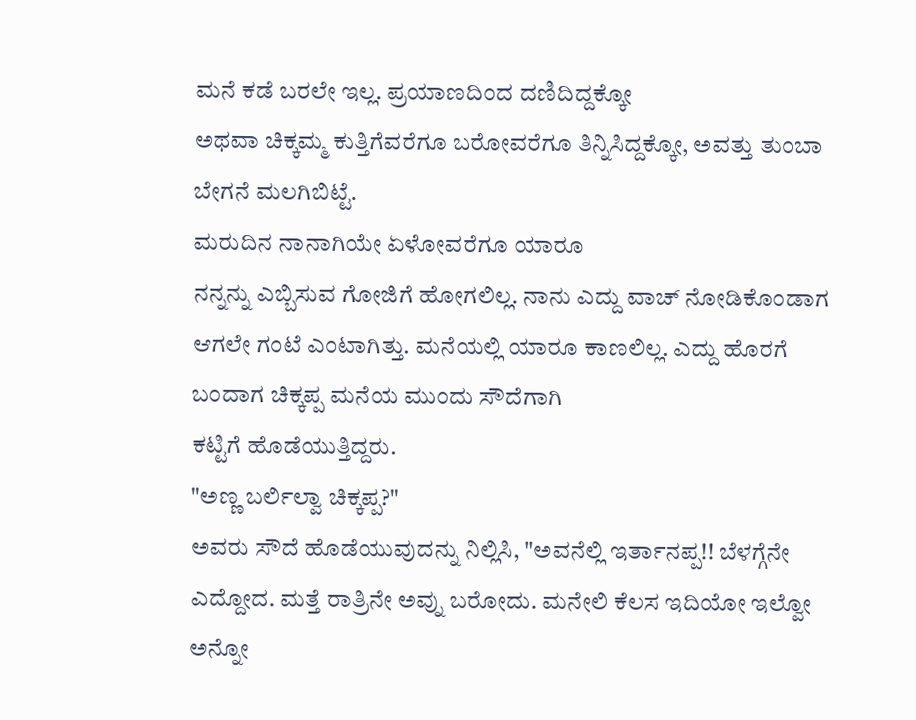ಮನೆ ಕಡೆ ಬರಲೇ ಇಲ್ಲ. ಪ್ರಯಾಣದಿಂದ ದಣಿದಿದ್ದಕ್ಕೋ
ಅಥವಾ ಚಿಕ್ಕಮ್ಮ ಕುತ್ತಿಗೆವರೆಗೂ ಬರೋವರೆಗೂ ತಿನ್ನಿಸಿದ್ದಕ್ಕೋ, ಅವತ್ತು ತುಂಬಾ ಬೇಗನೆ ಮಲಗಿಬಿಟ್ಟೆ.
ಮರುದಿನ ನಾನಾಗಿಯೇ ಏಳೋವರೆಗೂ ಯಾರೂ
ನನ್ನನ್ನು ಎಬ್ಬಿಸುವ ಗೋಜಿಗೆ ಹೋಗಲಿಲ್ಲ. ನಾನು ಎದ್ದು ವಾಚ್ ನೋಡಿಕೊಂಡಾಗ ಆಗಲೇ ಗಂಟೆ ಎಂಟಾಗಿತ್ತು. ಮನೆಯಲ್ಲಿ ಯಾರೂ ಕಾಣಲಿಲ್ಲ. ಎದ್ದು ಹೊರಗೆ ಬಂದಾಗ ಚಿಕ್ಕಪ್ಪ ಮನೆಯ ಮುಂದು ಸೌದೆಗಾಗಿ
ಕಟ್ಟಿಗೆ ಹೊಡೆಯುತ್ತಿದ್ದರು.
"ಅಣ್ಣ ಬರ್ಲಿಲ್ವಾ ಚಿಕ್ಕಪ್ಪ?"
ಅವರು ಸೌದೆ ಹೊಡೆಯುವುದನ್ನು ನಿಲ್ಲಿಸಿ, "ಅವನೆಲ್ಲಿ ಇರ್ತಾನಪ್ಪ!! ಬೆಳಗ್ಗೆನೇ ಎದ್ದೋದ. ಮತ್ತೆ ರಾತ್ರಿನೇ ಅವ್ನು ಬರೋದು. ಮನೇಲಿ ಕೆಲಸ ಇದಿಯೋ ಇಲ್ವೋ ಅನ್ನೋ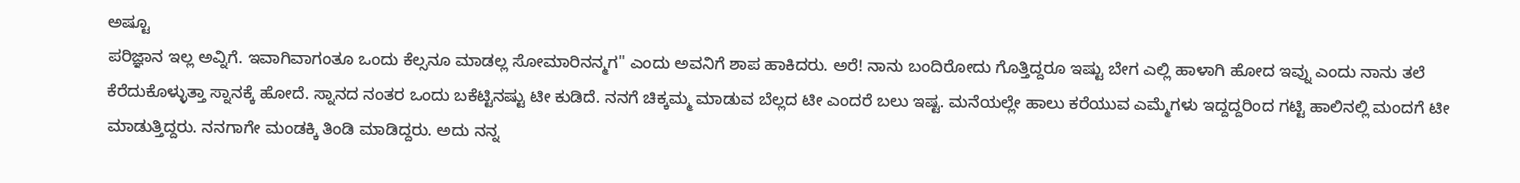ಅಷ್ಟೂ
ಪರಿಜ್ಞಾನ ಇಲ್ಲ ಅವ್ನಿಗೆ. ಇವಾಗಿವಾಗಂತೂ ಒಂದು ಕೆಲ್ಸನೂ ಮಾಡಲ್ಲ ಸೋಮಾರಿನನ್ಮಗ" ಎಂದು ಅವನಿಗೆ ಶಾಪ ಹಾಕಿದರು. ಅರೆ! ನಾನು ಬಂದಿರೋದು ಗೊತ್ತಿದ್ದರೂ ಇಷ್ಟು ಬೇಗ ಎಲ್ಲಿ ಹಾಳಾಗಿ ಹೋದ ಇವ್ನು ಎಂದು ನಾನು ತಲೆ ಕೆರೆದುಕೊಳ್ಳುತ್ತಾ ಸ್ನಾನಕ್ಕೆ ಹೋದೆ. ಸ್ನಾನದ ನಂತರ ಒಂದು ಬಕೆಟ್ಟಿನಷ್ಟು ಟೀ ಕುಡಿದೆ. ನನಗೆ ಚಿಕ್ಕಮ್ಮ ಮಾಡುವ ಬೆಲ್ಲದ ಟೀ ಎಂದರೆ ಬಲು ಇಷ್ಟ. ಮನೆಯಲ್ಲೇ ಹಾಲು ಕರೆಯುವ ಎಮ್ಮೆಗಳು ಇದ್ದದ್ದರಿಂದ ಗಟ್ಟಿ ಹಾಲಿನಲ್ಲಿ ಮಂದಗೆ ಟೀ ಮಾಡುತ್ತಿದ್ದರು. ನನಗಾಗೇ ಮಂಡಕ್ಕಿ ತಿಂಡಿ ಮಾಡಿದ್ದರು. ಅದು ನನ್ನ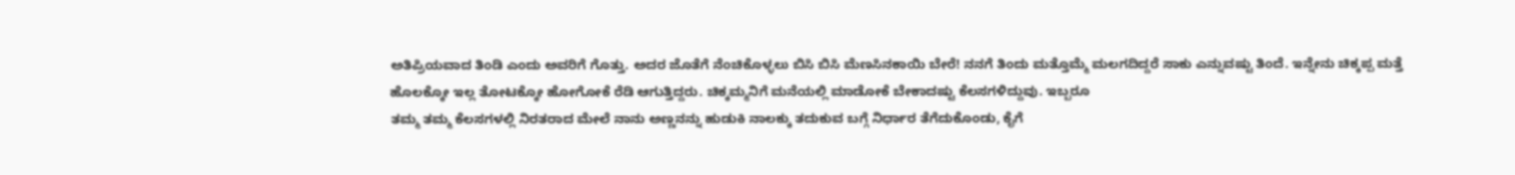ಅತಿಪ್ರಿಯವಾದ ತಿಂಡಿ ಎಂದು ಅವರಿಗೆ ಗೊತ್ತು. ಅದರ ಜೊತೆಗೆ ನೆಂಚಿಕೊಳ್ಳಲು ಬಿಸಿ ಬಿಸಿ ಮೆಣಸಿನಕಾಯಿ ಬೇರೆ! ನನಗೆ ತಿಂದು ಮತ್ತೊಮ್ಮೆ ಮಲಗದಿದ್ದರೆ ಸಾಕು ಎನ್ನುವಷ್ಟು ತಿಂದೆ. ಇನ್ನೇನು ಚಿಕ್ಕಪ್ಪ ಮತ್ತೆ ಹೊಲಕ್ಕೋ ಇಲ್ಲ ತೋಟಕ್ಕೋ ಹೋಗೋಕೆ ರೆಡಿ ಆಗುತ್ತಿದ್ದರು. ಚಿಕ್ಕಮ್ಮನಿಗೆ ಮನೆಯಲ್ಲಿ ಮಾಡೋಕೆ ಬೇಕಾದಷ್ಟು ಕೆಲಸಗಳಿದ್ದುವು. ಇಬ್ಬರೂ
ತಮ್ಮ ತಮ್ಮ ಕೆಲಸಗಳಲ್ಲಿ ನಿರತರಾದ ಮೇಲೆ ನಾನು ಅಣ್ಣನನ್ನು ಹುಡುಕಿ ನಾಲಕ್ಕು ತದುಕುವ ಬಗ್ಗೆ ನಿರ್ಧಾರ ತೆಗೆದುಕೊಂಡು, ಕೈಗೆ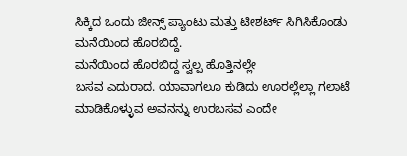ಸಿಕ್ಕಿದ ಒಂದು ಜೀನ್ಸ್ ಪ್ಯಾಂಟು ಮತ್ತು ಟೀಶರ್ಟ್ ಸಿಗಿಸಿಕೊಂಡು ಮನೆಯಿಂದ ಹೊರಬಿದ್ದೆ.
ಮನೆಯಿಂದ ಹೊರಬಿದ್ದ ಸ್ವಲ್ಪ ಹೊತ್ತಿನಲ್ಲೇ
ಬಸವ ಎದುರಾದ. ಯಾವಾಗಲೂ ಕುಡಿದು ಊರಲ್ಲೆಲ್ಲಾ ಗಲಾಟೆ ಮಾಡಿಕೊಳ್ಳುವ ಅವನನ್ನು ಉರಬಸವ ಎಂದೇ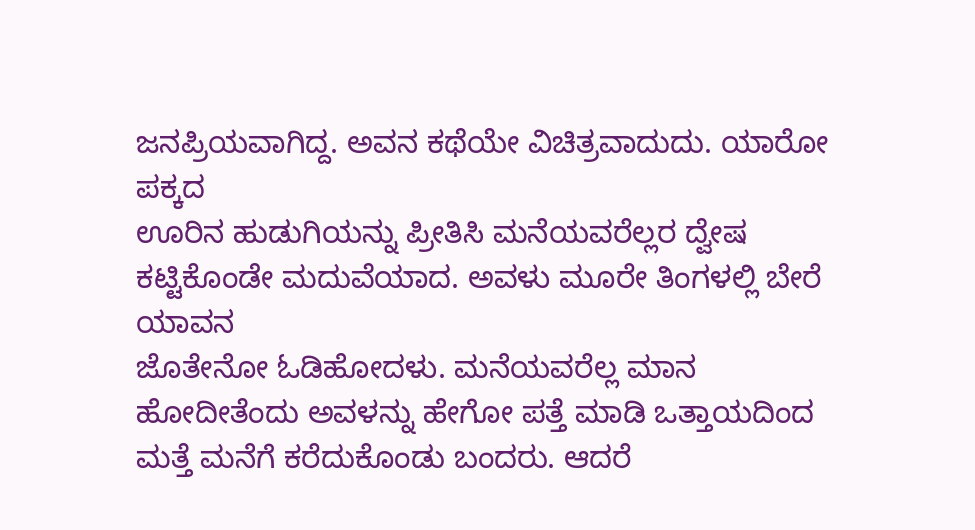ಜನಪ್ರಿಯವಾಗಿದ್ದ. ಅವನ ಕಥೆಯೇ ವಿಚಿತ್ರವಾದುದು. ಯಾರೋ ಪಕ್ಕದ
ಊರಿನ ಹುಡುಗಿಯನ್ನು ಪ್ರೀತಿಸಿ ಮನೆಯವರೆಲ್ಲರ ದ್ವೇಷ ಕಟ್ಟಿಕೊಂಡೇ ಮದುವೆಯಾದ. ಅವಳು ಮೂರೇ ತಿಂಗಳಲ್ಲಿ ಬೇರೆ ಯಾವನ
ಜೊತೇನೋ ಓಡಿಹೋದಳು. ಮನೆಯವರೆಲ್ಲ ಮಾನ
ಹೋದೀತೆಂದು ಅವಳನ್ನು ಹೇಗೋ ಪತ್ತೆ ಮಾಡಿ ಒತ್ತಾಯದಿಂದ ಮತ್ತೆ ಮನೆಗೆ ಕರೆದುಕೊಂಡು ಬಂದರು. ಆದರೆ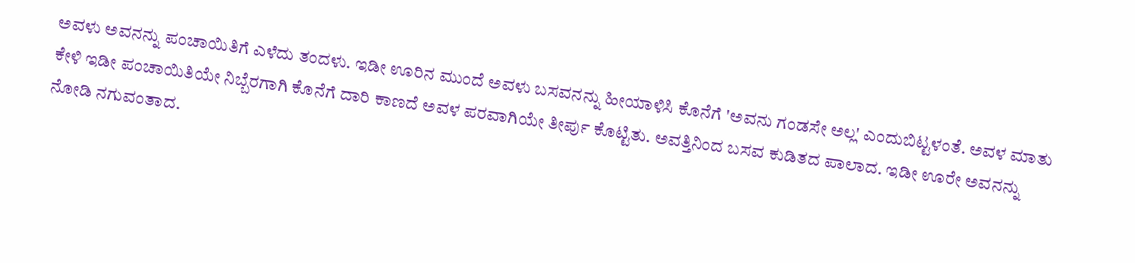ಅವಳು ಅವನನ್ನು ಪಂಚಾಯಿತಿಗೆ ಎಳೆದು ತಂದಳು. ಇಡೀ ಊರಿನ ಮುಂದೆ ಅವಳು ಬಸವನನ್ನು ಹೀಯಾಳಿಸಿ ಕೊನೆಗೆ 'ಅವನು ಗಂಡಸೇ ಅಲ್ಲ' ಎಂದುಬಿಟ್ಟಳಂತೆ. ಅವಳ ಮಾತು ಕೇಳಿ ಇಡೀ ಪಂಚಾಯಿತಿಯೇ ನಿಬ್ಬೆರಗಾಗಿ ಕೊನೆಗೆ ದಾರಿ ಕಾಣದೆ ಅವಳ ಪರವಾಗಿಯೇ ತೀರ್ಪು ಕೊಟ್ಟಿತು. ಅವತ್ತಿನಿಂದ ಬಸವ ಕುಡಿತದ ಪಾಲಾದ. ಇಡೀ ಊರೇ ಅವನನ್ನು ನೋಡಿ ನಗುವಂತಾದ.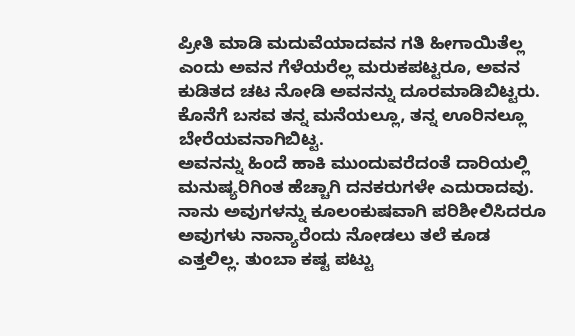ಪ್ರೀತಿ ಮಾಡಿ ಮದುವೆಯಾದವನ ಗತಿ ಹೀಗಾಯಿತೆಲ್ಲ ಎಂದು ಅವನ ಗೆಳೆಯರೆಲ್ಲ ಮರುಕಪಟ್ಟರೂ, ಅವನ ಕುಡಿತದ ಚಟ ನೋಡಿ ಅವನನ್ನು ದೂರಮಾಡಿಬಿಟ್ಟರು. ಕೊನೆಗೆ ಬಸವ ತನ್ನ ಮನೆಯಲ್ಲೂ, ತನ್ನ ಊರಿನಲ್ಲೂ ಬೇರೆಯವನಾಗಿಬಿಟ್ಟ.
ಅವನನ್ನು ಹಿಂದೆ ಹಾಕಿ ಮುಂದುವರೆದಂತೆ ದಾರಿಯಲ್ಲಿ ಮನುಷ್ಯರಿಗಿಂತ ಹೆಚ್ಚಾಗಿ ದನಕರುಗಳೇ ಎದುರಾದವು. ನಾನು ಅವುಗಳನ್ನು ಕೂಲಂಕುಷವಾಗಿ ಪರಿಶೀಲಿಸಿದರೂ ಅವುಗಳು ನಾನ್ಯಾರೆಂದು ನೋಡಲು ತಲೆ ಕೂಡ ಎತ್ತಲಿಲ್ಲ. ತುಂಬಾ ಕಷ್ಟ ಪಟ್ಟು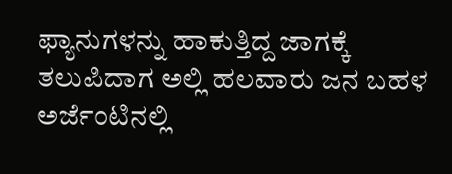ಫ್ಯಾನುಗಳನ್ನು ಹಾಕುತ್ತಿದ್ದ ಜಾಗಕ್ಕೆ ತಲುಪಿದಾಗ ಅಲ್ಲಿ ಹಲವಾರು ಜನ ಬಹಳ ಅರ್ಜೆಂಟಿನಲ್ಲಿ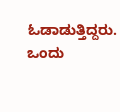ಓಡಾಡುತ್ತಿದ್ದರು. ಒಂದು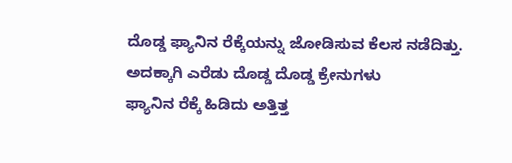ದೊಡ್ಡ ಫ್ಯಾನಿನ ರೆಕ್ಕೆಯನ್ನು ಜೋಡಿಸುವ ಕೆಲಸ ನಡೆದಿತ್ತು. ಅದಕ್ಕಾಗಿ ಎರೆಡು ದೊಡ್ಡ ದೊಡ್ಡ ಕ್ರೇನುಗಳು
ಫ್ಯಾನಿನ ರೆಕ್ಕೆ ಹಿಡಿದು ಅತ್ತಿತ್ತ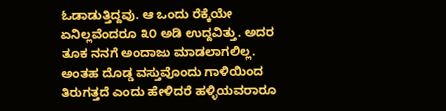ಓಡಾಡುತ್ತಿದ್ದವು. ಆ ಒಂದು ರೆಕ್ಕೆಯೇ ಏನಿಲ್ಲವೆಂದರೂ ೩೦ ಅಡಿ ಉದ್ದವಿತ್ತು. ಅದರ ತೂಕ ನನಗೆ ಅಂದಾಜು ಮಾಡಲಾಗಲಿಲ್ಲ. ಅಂತಹ ದೊಡ್ಡ ವಸ್ತುವೊಂದು ಗಾಳಿಯಿಂದ ತಿರುಗತ್ತದೆ ಎಂದು ಹೇಳಿದರೆ ಹಳ್ಳಿಯವರಾರೂ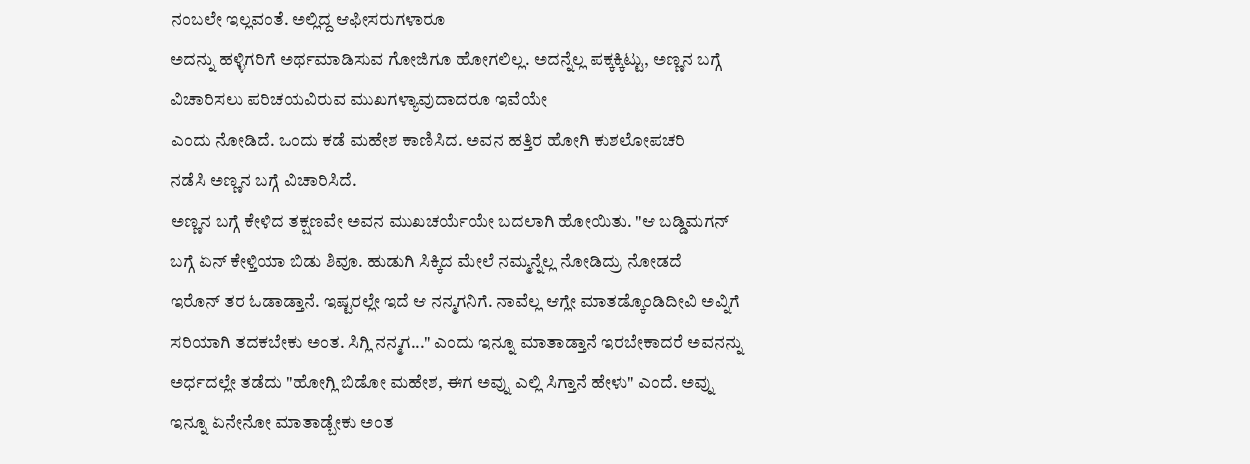ನಂಬಲೇ ಇಲ್ಲವಂತೆ. ಅಲ್ಲಿದ್ದ ಆಫೀಸರುಗಳಾರೂ
ಅದನ್ನು ಹಳ್ಳಿಗರಿಗೆ ಅರ್ಥಮಾಡಿಸುವ ಗೋಜಿಗೂ ಹೋಗಲಿಲ್ಲ. ಅದನ್ನೆಲ್ಲ ಪಕ್ಕಕ್ಕಿಟ್ಟು, ಅಣ್ಣನ ಬಗ್ಗೆ ವಿಚಾರಿಸಲು ಪರಿಚಯವಿರುವ ಮುಖಗಳ್ಯಾವುದಾದರೂ ಇವೆಯೇ
ಎಂದು ನೋಡಿದೆ. ಒಂದು ಕಡೆ ಮಹೇಶ ಕಾಣಿಸಿದ. ಅವನ ಹತ್ತಿರ ಹೋಗಿ ಕುಶಲೋಪಚರಿ
ನಡೆಸಿ ಅಣ್ಣನ ಬಗ್ಗೆ ವಿಚಾರಿಸಿದೆ.
ಅಣ್ಣನ ಬಗ್ಗೆ ಕೇಳಿದ ತಕ್ಷಣವೇ ಅವನ ಮುಖಚರ್ಯೆಯೇ ಬದಲಾಗಿ ಹೋಯಿತು. "ಆ ಬಡ್ಡಿಮಗನ್ ಬಗ್ಗೆ ಏನ್ ಕೇಳ್ತಿಯಾ ಬಿಡು ಶಿವೂ. ಹುಡುಗಿ ಸಿಕ್ಕಿದ ಮೇಲೆ ನಮ್ಮನ್ನೆಲ್ಲ ನೋಡಿದ್ರು ನೋಡದೆ
ಇರೊನ್ ತರ ಓಡಾಡ್ತಾನೆ. ಇಷ್ಟರಲ್ಲೇ ಇದೆ ಆ ನನ್ಮಗನಿಗೆ. ನಾವೆಲ್ಲ ಆಗ್ಲೇ ಮಾತಡ್ಕೊಂಡಿದೀವಿ ಅವ್ನಿಗೆ ಸರಿಯಾಗಿ ತದಕಬೇಕು ಅಂತ. ಸಿಗ್ಲಿ ನನ್ಮಗ..." ಎಂದು ಇನ್ನೂ ಮಾತಾಡ್ತಾನೆ ಇರಬೇಕಾದರೆ ಅವನನ್ನು ಅರ್ಧದಲ್ಲೇ ತಡೆದು "ಹೋಗ್ಲಿ ಬಿಡೋ ಮಹೇಶ, ಈಗ ಅವ್ನು ಎಲ್ಲಿ ಸಿಗ್ತಾನೆ ಹೇಳು" ಎಂದೆ. ಅವ್ನು ಇನ್ನೂ ಏನೇನೋ ಮಾತಾಡ್ಬೇಕು ಅಂತ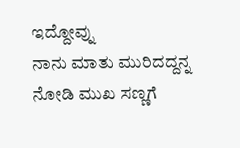ಇದ್ದೋವ್ನು
ನಾನು ಮಾತು ಮುರಿದದ್ದನ್ನ ನೋಡಿ ಮುಖ ಸಣ್ಣಗೆ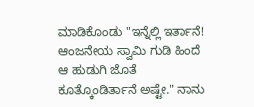ಮಾಡಿಕೊಂಡು "ಇನ್ನೆಲ್ಲಿ ಇರ್ತಾನೆ! ಆಂಜನೇಯ ಸ್ವಾಮಿ ಗುಡಿ ಹಿಂದೆ ಆ ಹುಡುಗಿ ಜೊತೆ ಕೂತ್ಕೊಂಡಿರ್ತಾನೆ ಅಷ್ಟೇ." ನಾನು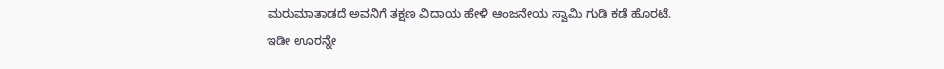ಮರುಮಾತಾಡದೆ ಅವನಿಗೆ ತಕ್ಷಣ ವಿದಾಯ ಹೇಳಿ ಆಂಜನೇಯ ಸ್ವಾಮಿ ಗುಡಿ ಕಡೆ ಹೊರಟೆ.
ಇಡೀ ಊರನ್ನೇ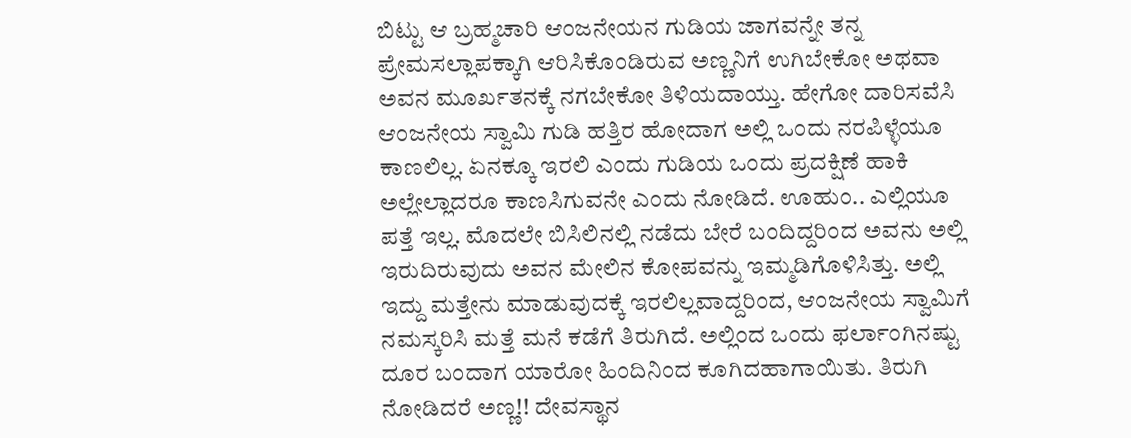ಬಿಟ್ಟು ಆ ಬ್ರಹ್ಮಚಾರಿ ಆಂಜನೇಯನ ಗುಡಿಯ ಜಾಗವನ್ನೇ ತನ್ನ ಪ್ರೇಮಸಲ್ಲಾಪಕ್ಕಾಗಿ ಆರಿಸಿಕೊಂಡಿರುವ ಅಣ್ಣನಿಗೆ ಉಗಿಬೇಕೋ ಅಥವಾ ಅವನ ಮೂರ್ಖತನಕ್ಕೆ ನಗಬೇಕೋ ತಿಳಿಯದಾಯ್ತು. ಹೇಗೋ ದಾರಿಸವೆಸಿ
ಆಂಜನೇಯ ಸ್ವಾಮಿ ಗುಡಿ ಹತ್ತಿರ ಹೋದಾಗ ಅಲ್ಲಿ ಒಂದು ನರಪಿಳ್ಳೆಯೂ ಕಾಣಲಿಲ್ಲ. ಏನಕ್ಕೂ ಇರಲಿ ಎಂದು ಗುಡಿಯ ಒಂದು ಪ್ರದಕ್ಷಿಣೆ ಹಾಕಿ ಅಲ್ಲೇಲ್ಲಾದರೂ ಕಾಣಸಿಗುವನೇ ಎಂದು ನೋಡಿದೆ. ಊಹುಂ.. ಎಲ್ಲಿಯೂ ಪತ್ತೆ ಇಲ್ಲ. ಮೊದಲೇ ಬಿಸಿಲಿನಲ್ಲಿ ನಡೆದು ಬೇರೆ ಬಂದಿದ್ದರಿಂದ ಅವನು ಅಲ್ಲಿ ಇರುದಿರುವುದು ಅವನ ಮೇಲಿನ ಕೋಪವನ್ನು ಇಮ್ಮಡಿಗೊಳಿಸಿತ್ತು. ಅಲ್ಲಿ ಇದ್ದು ಮತ್ತೇನು ಮಾಡುವುದಕ್ಕೆ ಇರಲಿಲ್ಲವಾದ್ದರಿಂದ, ಆಂಜನೇಯ ಸ್ವಾಮಿಗೆ ನಮಸ್ಕರಿಸಿ ಮತ್ತೆ ಮನೆ ಕಡೆಗೆ ತಿರುಗಿದೆ. ಅಲ್ಲಿಂದ ಒಂದು ಫರ್ಲಾಂಗಿನಷ್ಟು ದೂರ ಬಂದಾಗ ಯಾರೋ ಹಿಂದಿನಿಂದ ಕೂಗಿದಹಾಗಾಯಿತು. ತಿರುಗಿ ನೋಡಿದರೆ ಅಣ್ಣ!! ದೇವಸ್ಥಾನ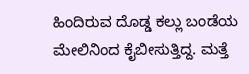ಹಿಂದಿರುವ ದೊಡ್ಡ ಕಲ್ಲು ಬಂಡೆಯ ಮೇಲಿನಿಂದ ಕೈಬೀಸುತ್ತಿದ್ದ. ಮತ್ತೆ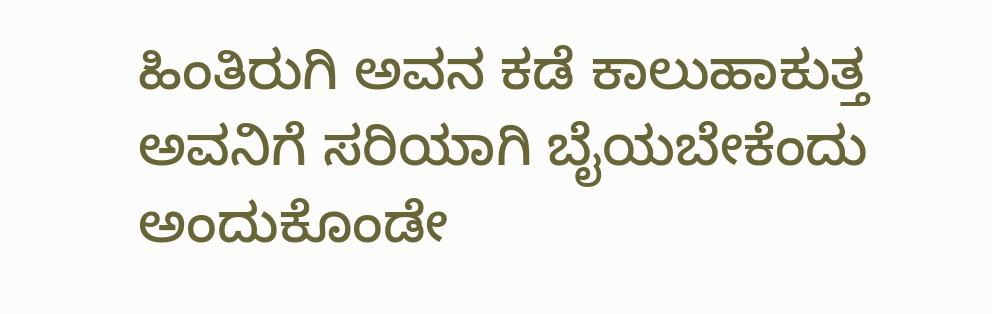ಹಿಂತಿರುಗಿ ಅವನ ಕಡೆ ಕಾಲುಹಾಕುತ್ತ ಅವನಿಗೆ ಸರಿಯಾಗಿ ಬೈಯಬೇಕೆಂದು ಅಂದುಕೊಂಡೇ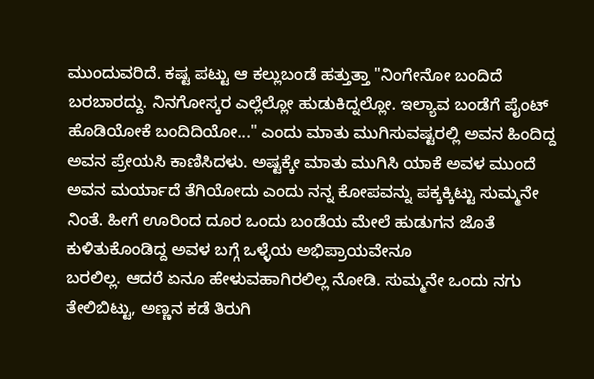ಮುಂದುವರಿದೆ. ಕಷ್ಟ ಪಟ್ಟು ಆ ಕಲ್ಲುಬಂಡೆ ಹತ್ತುತ್ತಾ "ನಿಂಗೇನೋ ಬಂದಿದೆ ಬರಬಾರದ್ದು. ನಿನಗೋಸ್ಕರ ಎಲ್ಲೆಲ್ಲೋ ಹುಡುಕಿದ್ನಲ್ಲೋ. ಇಲ್ಯಾವ ಬಂಡೆಗೆ ಪೈಂಟ್ ಹೊಡಿಯೋಕೆ ಬಂದಿದಿಯೋ..." ಎಂದು ಮಾತು ಮುಗಿಸುವಷ್ಟರಲ್ಲಿ ಅವನ ಹಿಂದಿದ್ದ ಅವನ ಪ್ರೇಯಸಿ ಕಾಣಿಸಿದಳು. ಅಷ್ಟಕ್ಕೇ ಮಾತು ಮುಗಿಸಿ ಯಾಕೆ ಅವಳ ಮುಂದೆ ಅವನ ಮರ್ಯಾದೆ ತೆಗಿಯೋದು ಎಂದು ನನ್ನ ಕೋಪವನ್ನು ಪಕ್ಕಕ್ಕಿಟ್ಟು ಸುಮ್ಮನೇ ನಿಂತೆ. ಹೀಗೆ ಊರಿಂದ ದೂರ ಒಂದು ಬಂಡೆಯ ಮೇಲೆ ಹುಡುಗನ ಜೊತೆ ಕುಳಿತುಕೊಂಡಿದ್ದ ಅವಳ ಬಗ್ಗೆ ಒಳ್ಳೆಯ ಅಭಿಪ್ರಾಯವೇನೂ
ಬರಲಿಲ್ಲ. ಆದರೆ ಏನೂ ಹೇಳುವಹಾಗಿರಲಿಲ್ಲ ನೋಡಿ. ಸುಮ್ಮನೇ ಒಂದು ನಗು ತೇಲಿಬಿಟ್ಟು, ಅಣ್ಣನ ಕಡೆ ತಿರುಗಿ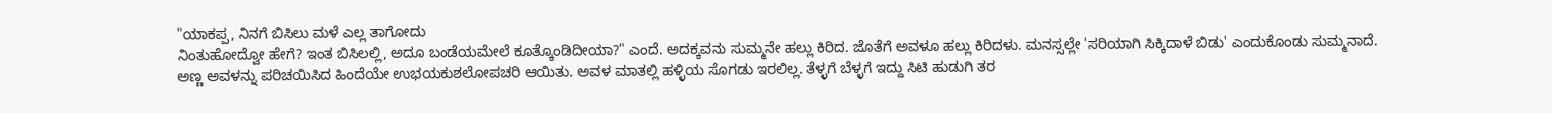"ಯಾಕಪ್ಪ, ನಿನಗೆ ಬಿಸಿಲು ಮಳೆ ಎಲ್ಲ ತಾಗೋದು
ನಿಂತುಹೋದ್ವೋ ಹೇಗೆ? ಇಂತ ಬಿಸಿಲಲ್ಲಿ, ಅದೂ ಬಂಡೆಯಮೇಲೆ ಕೂತ್ಕೊಂಡಿದೀಯಾ?" ಎಂದೆ. ಅದಕ್ಕವನು ಸುಮ್ಮನೇ ಹಲ್ಲು ಕಿರಿದ. ಜೊತೆಗೆ ಅವಳೂ ಹಲ್ಲು ಕಿರಿದಳು. ಮನಸ್ಸಲ್ಲೇ 'ಸರಿಯಾಗಿ ಸಿಕ್ಕಿದಾಳೆ ಬಿಡು' ಎಂದುಕೊಂಡು ಸುಮ್ಮನಾದೆ.
ಅಣ್ಣ ಅವಳನ್ನು ಪರಿಚಯಿಸಿದ ಹಿಂದೆಯೇ ಉಭಯಕುಶಲೋಪಚರಿ ಆಯಿತು. ಅವಳ ಮಾತಲ್ಲಿ ಹಳ್ಳಿಯ ಸೊಗಡು ಇರಲಿಲ್ಲ. ತೆಳ್ಳಗೆ ಬೆಳ್ಳಗೆ ಇದ್ದು ಸಿಟಿ ಹುಡುಗಿ ತರ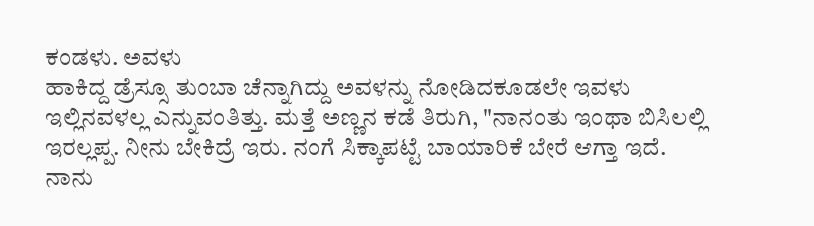ಕಂಡಳು. ಅವಳು
ಹಾಕಿದ್ದ ಡ್ರೆಸ್ಸೂ ತುಂಬಾ ಚೆನ್ನಾಗಿದ್ದು ಅವಳನ್ನು ನೋಡಿದಕೂಡಲೇ ಇವಳು ಇಲ್ಲಿನವಳಲ್ಲ ಎನ್ನುವಂತಿತ್ತು. ಮತ್ತೆ ಅಣ್ಣನ ಕಡೆ ತಿರುಗಿ, "ನಾನಂತು ಇಂಥಾ ಬಿಸಿಲಲ್ಲಿ ಇರಲ್ಲಪ್ಪ. ನೀನು ಬೇಕಿದ್ರೆ ಇರು. ನಂಗೆ ಸಿಕ್ಕಾಪಟ್ಟೆ ಬಾಯಾರಿಕೆ ಬೇರೆ ಆಗ್ತಾ ಇದೆ. ನಾನು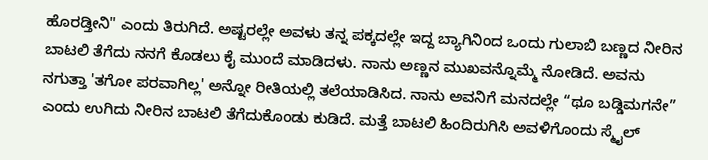ಹೊರಡ್ತೀನಿ" ಎಂದು ತಿರುಗಿದೆ. ಅಷ್ಟರಲ್ಲೇ ಅವಳು ತನ್ನ ಪಕ್ಕದಲ್ಲೇ ಇದ್ದ ಬ್ಯಾಗಿನಿಂದ ಒಂದು ಗುಲಾಬಿ ಬಣ್ಣದ ನೀರಿನ ಬಾಟಲಿ ತೆಗೆದು ನನಗೆ ಕೊಡಲು ಕೈ ಮುಂದೆ ಮಾಡಿದಳು. ನಾನು ಅಣ್ಣನ ಮುಖವನ್ನೊಮ್ಮೆ ನೋಡಿದೆ. ಅವನು ನಗುತ್ತಾ 'ತಗೋ ಪರವಾಗಿಲ್ಲ' ಅನ್ನೋ ರೀತಿಯಲ್ಲಿ ತಲೆಯಾಡಿಸಿದ. ನಾನು ಅವನಿಗೆ ಮನದಲ್ಲೇ “ಥೂ ಬಡ್ಡಿಮಗನೇ” ಎಂದು ಉಗಿದು ನೀರಿನ ಬಾಟಲಿ ತೆಗೆದುಕೊಂಡು ಕುಡಿದೆ. ಮತ್ತೆ ಬಾಟಲಿ ಹಿಂದಿರುಗಿಸಿ ಅವಳಿಗೊಂದು ಸ್ಮೈಲ್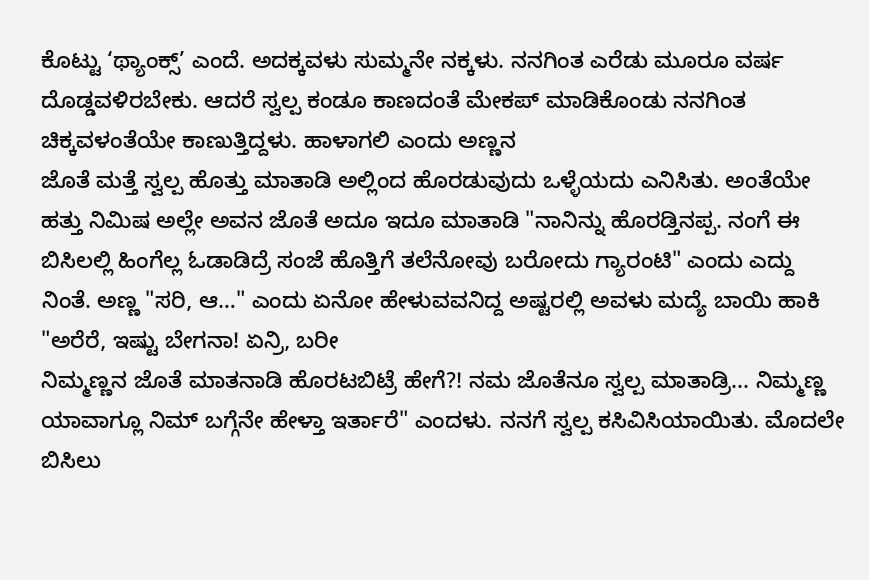ಕೊಟ್ಟು ‘ಥ್ಯಾಂಕ್ಸ್’ ಎಂದೆ. ಅದಕ್ಕವಳು ಸುಮ್ಮನೇ ನಕ್ಕಳು. ನನಗಿಂತ ಎರೆಡು ಮೂರೂ ವರ್ಷ ದೊಡ್ಡವಳಿರಬೇಕು. ಆದರೆ ಸ್ವಲ್ಪ ಕಂಡೂ ಕಾಣದಂತೆ ಮೇಕಪ್ ಮಾಡಿಕೊಂಡು ನನಗಿಂತ ಚಿಕ್ಕವಳಂತೆಯೇ ಕಾಣುತ್ತಿದ್ದಳು. ಹಾಳಾಗಲಿ ಎಂದು ಅಣ್ಣನ
ಜೊತೆ ಮತ್ತೆ ಸ್ವಲ್ಪ ಹೊತ್ತು ಮಾತಾಡಿ ಅಲ್ಲಿಂದ ಹೊರಡುವುದು ಒಳ್ಳೆಯದು ಎನಿಸಿತು. ಅಂತೆಯೇ ಹತ್ತು ನಿಮಿಷ ಅಲ್ಲೇ ಅವನ ಜೊತೆ ಅದೂ ಇದೂ ಮಾತಾಡಿ "ನಾನಿನ್ನು ಹೊರಡ್ತಿನಪ್ಪ. ನಂಗೆ ಈ ಬಿಸಿಲಲ್ಲಿ ಹಿಂಗೆಲ್ಲ ಓಡಾಡಿದ್ರೆ ಸಂಜೆ ಹೊತ್ತಿಗೆ ತಲೆನೋವು ಬರೋದು ಗ್ಯಾರಂಟಿ" ಎಂದು ಎದ್ದು ನಿಂತೆ. ಅಣ್ಣ "ಸರಿ, ಆ…" ಎಂದು ಏನೋ ಹೇಳುವವನಿದ್ದ ಅಷ್ಟರಲ್ಲಿ ಅವಳು ಮದ್ಯೆ ಬಾಯಿ ಹಾಕಿ "ಅರೆರೆ, ಇಷ್ಟು ಬೇಗನಾ! ಏನ್ರಿ, ಬರೀ
ನಿಮ್ಮಣ್ಣನ ಜೊತೆ ಮಾತನಾಡಿ ಹೊರಟಬಿಟ್ರೆ ಹೇಗೆ?! ನಮ ಜೊತೆನೂ ಸ್ವಲ್ಪ ಮಾತಾಡ್ರಿ... ನಿಮ್ಮಣ್ಣ
ಯಾವಾಗ್ಲೂ ನಿಮ್ ಬಗ್ಗೆನೇ ಹೇಳ್ತಾ ಇರ್ತಾರೆ" ಎಂದಳು. ನನಗೆ ಸ್ವಲ್ಪ ಕಸಿವಿಸಿಯಾಯಿತು. ಮೊದಲೇ ಬಿಸಿಲು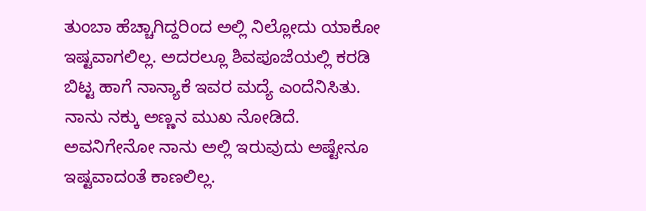ತುಂಬಾ ಹೆಚ್ಚಾಗಿದ್ದರಿಂದ ಅಲ್ಲಿ ನಿಲ್ಲೋದು ಯಾಕೋ ಇಷ್ಟವಾಗಲಿಲ್ಲ. ಅದರಲ್ಲೂ ಶಿವಪೂಜೆಯಲ್ಲಿ ಕರಡಿ ಬಿಟ್ಟ ಹಾಗೆ ನಾನ್ಯಾಕೆ ಇವರ ಮದ್ಯೆ ಎಂದೆನಿಸಿತು. ನಾನು ನಕ್ಕು ಅಣ್ಣನ ಮುಖ ನೋಡಿದೆ. ಅವನಿಗೇನೋ ನಾನು ಅಲ್ಲಿ ಇರುವುದು ಅಷ್ಟೇನೂ ಇಷ್ಟವಾದಂತೆ ಕಾಣಲಿಲ್ಲ.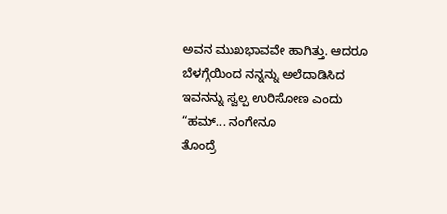ಅವನ ಮುಖಭಾವವೇ ಹಾಗಿತ್ತು. ಆದರೂ ಬೆಳಗ್ಗೆಯಿಂದ ನನ್ನನ್ನು ಅಲೆದಾಡಿಸಿದ ಇವನನ್ನು ಸ್ವಲ್ಪ ಉರಿಸೋಣ ಎಂದು “ಹಮ್... ನಂಗೇನೂ
ತೊಂದ್ರೆ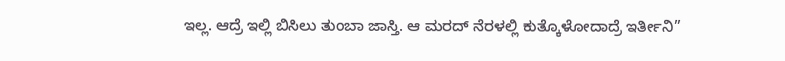ಇಲ್ಲ. ಆದ್ರೆ ಇಲ್ಲಿ ಬಿಸಿಲು ತುಂಬಾ ಜಾಸ್ತಿ. ಆ ಮರದ್ ನೆರಳಲ್ಲಿ ಕುತ್ಕೊಳೋದಾದ್ರೆ ಇರ್ತೀನಿ”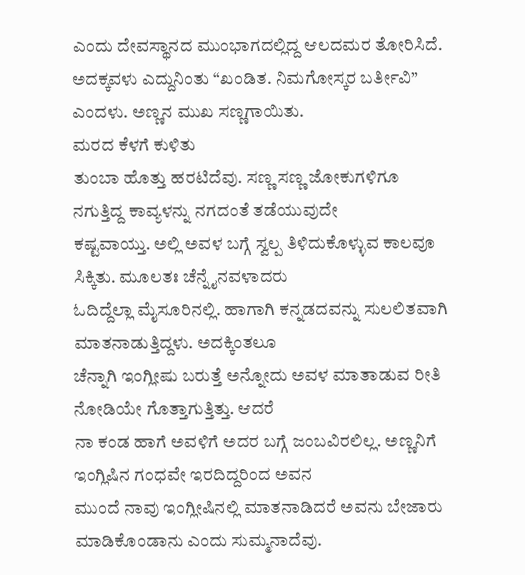ಎಂದು ದೇವಸ್ಥಾನದ ಮುಂಭಾಗದಲ್ಲಿದ್ದ ಆಲದಮರ ತೋರಿಸಿದೆ. ಅದಕ್ಕವಳು ಎದ್ದುನಿಂತು “ಖಂಡಿತ. ನಿಮಗೋಸ್ಕರ ಬರ್ತೀವಿ” ಎಂದಳು. ಅಣ್ಣನ ಮುಖ ಸಣ್ಣಗಾಯಿತು.
ಮರದ ಕೆಳಗೆ ಕುಳಿತು
ತುಂಬಾ ಹೊತ್ತು ಹರಟಿದೆವು. ಸಣ್ಣ ಸಣ್ಣ ಜೋಕುಗಳಿಗೂ ನಗುತ್ತಿದ್ದ ಕಾವ್ಯಳನ್ನು ನಗದಂತೆ ತಡೆಯುವುದೇ
ಕಷ್ಟವಾಯ್ತು. ಅಲ್ಲಿ ಅವಳ ಬಗ್ಗೆ ಸ್ವಲ್ಪ ತಿಳಿದುಕೊಳ್ಳುವ ಕಾಲವೂ ಸಿಕ್ಕಿತು. ಮೂಲತಃ ಚೆನ್ನೈನವಳಾದರು
ಓದಿದ್ದೆಲ್ಲಾ ಮೈಸೂರಿನಲ್ಲಿ. ಹಾಗಾಗಿ ಕನ್ನಡದವನ್ನು ಸುಲಲಿತವಾಗಿ ಮಾತನಾಡುತ್ತಿದ್ದಳು. ಅದಕ್ಕಿಂತಲೂ
ಚೆನ್ನಾಗಿ ಇಂಗ್ಲೀಷು ಬರುತ್ತೆ ಅನ್ನೋದು ಅವಳ ಮಾತಾಡುವ ರೀತಿ ನೋಡಿಯೇ ಗೊತ್ತಾಗುತ್ತಿತ್ತು. ಆದರೆ
ನಾ ಕಂಡ ಹಾಗೆ ಅವಳಿಗೆ ಅದರ ಬಗ್ಗೆ ಜಂಬವಿರಲಿಲ್ಲ. ಅಣ್ಣನಿಗೆ ಇಂಗ್ಲಿಷಿನ ಗಂಧವೇ ಇರದಿದ್ದರಿಂದ ಅವನ
ಮುಂದೆ ನಾವು ಇಂಗ್ಲೀಷಿನಲ್ಲಿ ಮಾತನಾಡಿದರೆ ಅವನು ಬೇಜಾರು ಮಾಡಿಕೊಂಡಾನು ಎಂದು ಸುಮ್ಮನಾದೆವು.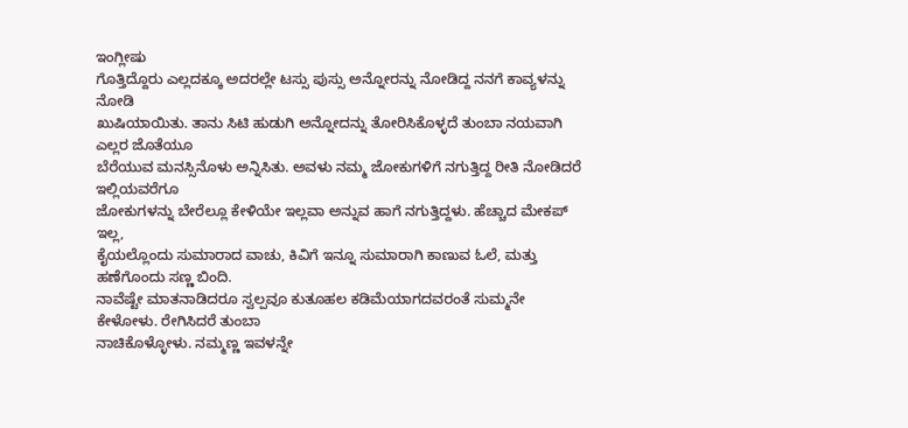ಇಂಗ್ಲೀಷು
ಗೊತ್ತಿದ್ದೊರು ಎಲ್ಲದಕ್ಕೂ ಅದರಲ್ಲೇ ಟಸ್ಸು ಪುಸ್ಸು ಅನ್ನೋರನ್ನು ನೋಡಿದ್ದ ನನಗೆ ಕಾವ್ಯಳನ್ನು ನೋಡಿ
ಖುಷಿಯಾಯಿತು. ತಾನು ಸಿಟಿ ಹುಡುಗಿ ಅನ್ನೋದನ್ನು ತೋರಿಸಿಕೊಳ್ಳದೆ ತುಂಬಾ ನಯವಾಗಿ ಎಲ್ಲರ ಜೊತೆಯೂ
ಬೆರೆಯುವ ಮನಸ್ಸಿನೊಳು ಅನ್ನಿಸಿತು. ಅವಳು ನಮ್ಮ ಜೋಕುಗಳಿಗೆ ನಗುತ್ತಿದ್ದ ರೀತಿ ನೋಡಿದರೆ ಇಲ್ಲಿಯವರೆಗೂ
ಜೋಕುಗಳನ್ನು ಬೇರೆಲ್ಲೂ ಕೇಳಿಯೇ ಇಲ್ಲವಾ ಅನ್ನುವ ಹಾಗೆ ನಗುತ್ತಿದ್ದಳು. ಹೆಚ್ಚಾದ ಮೇಕಪ್ ಇಲ್ಲ,
ಕೈಯಲ್ಲೊಂದು ಸುಮಾರಾದ ವಾಚು, ಕಿವಿಗೆ ಇನ್ನೂ ಸುಮಾರಾಗಿ ಕಾಣುವ ಓಲೆ, ಮತ್ತು ಹಣೆಗೊಂದು ಸಣ್ಣ ಬಿಂದಿ.
ನಾವೆಷ್ಟೇ ಮಾತನಾಡಿದರೂ ಸ್ವಲ್ಪವೂ ಕುತೂಹಲ ಕಡಿಮೆಯಾಗದವರಂತೆ ಸುಮ್ಮನೇ ಕೇಳೋಳು. ರೇಗಿಸಿದರೆ ತುಂಬಾ
ನಾಚಿಕೊಳ್ಳೋಳು. ನಮ್ಮಣ್ಣ ಇವಳನ್ನೇ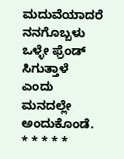ಮದುವೆಯಾದರೆ ನನಗೊಬ್ಬಳು ಒಳ್ಳೇ ಫ್ರೆಂಡ್ ಸಿಗುತ್ತಾಳೆ ಎಂದು
ಮನದಲ್ಲೇ ಅಂದುಕೊಂಡೆ.
* * * * *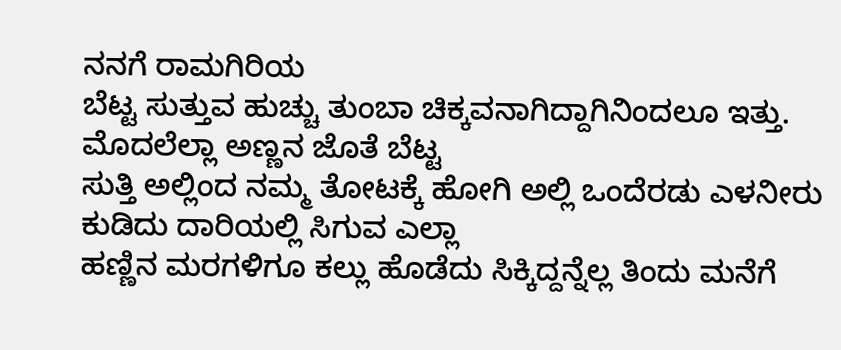ನನಗೆ ರಾಮಗಿರಿಯ
ಬೆಟ್ಟ ಸುತ್ತುವ ಹುಚ್ಚು ತುಂಬಾ ಚಿಕ್ಕವನಾಗಿದ್ದಾಗಿನಿಂದಲೂ ಇತ್ತು. ಮೊದಲೆಲ್ಲಾ ಅಣ್ಣನ ಜೊತೆ ಬೆಟ್ಟ
ಸುತ್ತಿ ಅಲ್ಲಿಂದ ನಮ್ಮ ತೋಟಕ್ಕೆ ಹೋಗಿ ಅಲ್ಲಿ ಒಂದೆರಡು ಎಳನೀರು ಕುಡಿದು ದಾರಿಯಲ್ಲಿ ಸಿಗುವ ಎಲ್ಲಾ
ಹಣ್ಣಿನ ಮರಗಳಿಗೂ ಕಲ್ಲು ಹೊಡೆದು ಸಿಕ್ಕಿದ್ದನ್ನೆಲ್ಲ ತಿಂದು ಮನೆಗೆ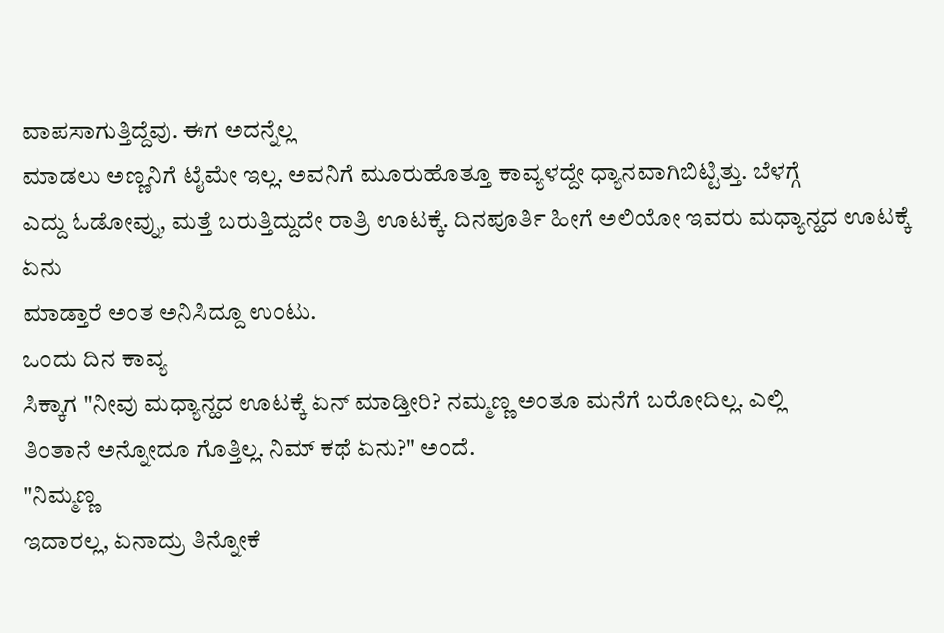ವಾಪಸಾಗುತ್ತಿದ್ದೆವು. ಈಗ ಅದನ್ನೆಲ್ಲ
ಮಾಡಲು ಅಣ್ಣನಿಗೆ ಟೈಮೇ ಇಲ್ಲ. ಅವನಿಗೆ ಮೂರುಹೊತ್ತೂ ಕಾವ್ಯಳದ್ದೇ ಧ್ಯಾನವಾಗಿಬಿಟ್ಟಿತ್ತು. ಬೆಳಗ್ಗೆ
ಎದ್ದು ಓಡೋವ್ನು, ಮತ್ತೆ ಬರುತ್ತಿದ್ದುದೇ ರಾತ್ರಿ ಊಟಕ್ಕೆ. ದಿನಪೂರ್ತಿ ಹೀಗೆ ಅಲಿಯೋ ಇವರು ಮಧ್ಯಾನ್ಹದ ಊಟಕ್ಕೆ ಏನು
ಮಾಡ್ತಾರೆ ಅಂತ ಅನಿಸಿದ್ದೂ ಉಂಟು.
ಒಂದು ದಿನ ಕಾವ್ಯ
ಸಿಕ್ಕಾಗ "ನೀವು ಮಧ್ಯಾನ್ಹದ ಊಟಕ್ಕೆ ಏನ್ ಮಾಡ್ತೀರಿ? ನಮ್ಮಣ್ಣ ಅಂತೂ ಮನೆಗೆ ಬರೋದಿಲ್ಲ. ಎಲ್ಲಿ
ತಿಂತಾನೆ ಅನ್ನೋದೂ ಗೊತ್ತಿಲ್ಲ. ನಿಮ್ ಕಥೆ ಏನು?" ಅಂದೆ.
"ನಿಮ್ಮಣ್ಣ
ಇದಾರಲ್ಲ, ಏನಾದ್ರು ತಿನ್ನೋಕೆ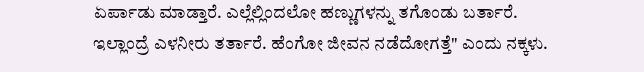ಏರ್ಪಾಡು ಮಾಡ್ತಾರೆ. ಎಲ್ಲೆಲ್ಲಿಂದಲೋ ಹಣ್ಣುಗಳನ್ನು ತಗೊಂಡು ಬರ್ತಾರೆ.
ಇಲ್ಲಾಂದ್ರೆ ಎಳನೀರು ತರ್ತಾರೆ. ಹೆಂಗೋ ಜೀವನ ನಡೆದೋಗತ್ತೆ" ಎಂದು ನಕ್ಕಳು.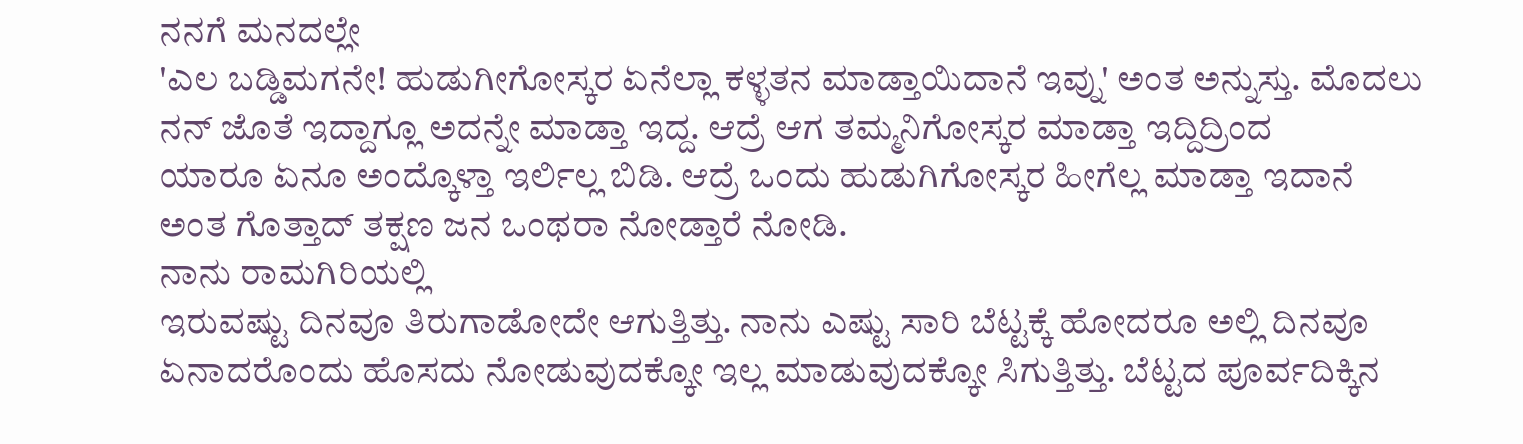ನನಗೆ ಮನದಲ್ಲೇ
'ಎಲ ಬಡ್ಡಿಮಗನೇ! ಹುಡುಗೀಗೋಸ್ಕರ ಏನೆಲ್ಲಾ ಕಳ್ಳತನ ಮಾಡ್ತಾಯಿದಾನೆ ಇವ್ನು' ಅಂತ ಅನ್ನುಸ್ತು. ಮೊದಲು
ನನ್ ಜೊತೆ ಇದ್ದಾಗ್ಲೂ ಅದನ್ನೇ ಮಾಡ್ತಾ ಇದ್ದ. ಆದ್ರೆ ಆಗ ತಮ್ಮನಿಗೋಸ್ಕರ ಮಾಡ್ತಾ ಇದ್ದಿದ್ರಿಂದ
ಯಾರೂ ಏನೂ ಅಂದ್ಕೊಳ್ತಾ ಇರ್ಲಿಲ್ಲ ಬಿಡಿ. ಆದ್ರೆ ಒಂದು ಹುಡುಗಿಗೋಸ್ಕರ ಹೀಗೆಲ್ಲ ಮಾಡ್ತಾ ಇದಾನೆ
ಅಂತ ಗೊತ್ತಾದ್ ತಕ್ಷಣ ಜನ ಒಂಥರಾ ನೋಡ್ತಾರೆ ನೋಡಿ.
ನಾನು ರಾಮಗಿರಿಯಲ್ಲಿ
ಇರುವಷ್ಟು ದಿನವೂ ತಿರುಗಾಡೋದೇ ಆಗುತ್ತಿತ್ತು. ನಾನು ಎಷ್ಟು ಸಾರಿ ಬೆಟ್ಟಕ್ಕೆ ಹೋದರೂ ಅಲ್ಲಿ ದಿನವೂ
ಏನಾದರೊಂದು ಹೊಸದು ನೋಡುವುದಕ್ಕೋ ಇಲ್ಲ ಮಾಡುವುದಕ್ಕೋ ಸಿಗುತ್ತಿತ್ತು. ಬೆಟ್ಟದ ಪೂರ್ವದಿಕ್ಕಿನ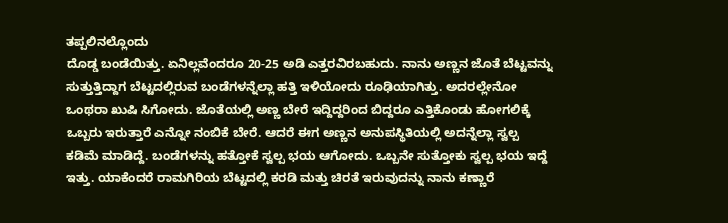ತಪ್ಪಲಿನಲ್ಲೊಂದು
ದೊಡ್ಡ ಬಂಡೆಯಿತ್ತು. ಏನಿಲ್ಲವೆಂದರೂ 20-25 ಅಡಿ ಎತ್ತರವಿರಬಹುದು. ನಾನು ಅಣ್ಣನ ಜೊತೆ ಬೆಟ್ಟವನ್ನು
ಸುತ್ತುತ್ತಿದ್ದಾಗ ಬೆಟ್ಟದಲ್ಲಿರುವ ಬಂಡೆಗಳನ್ನೆಲ್ಲಾ ಹತ್ತಿ ಇಳಿಯೋದು ರೂಢಿಯಾಗಿತ್ತು. ಅದರಲ್ಲೇನೋ
ಒಂಥರಾ ಖುಷಿ ಸಿಗೋದು. ಜೊತೆಯಲ್ಲಿ ಅಣ್ಣ ಬೇರೆ ಇದ್ದಿದ್ದರಿಂದ ಬಿದ್ದರೂ ಎತ್ತಿಕೊಂಡು ಹೋಗಲಿಕ್ಕೆ
ಒಬ್ಬರು ಇರುತ್ತಾರೆ ಎನ್ನೋ ನಂಬಿಕೆ ಬೇರೆ. ಆದರೆ ಈಗ ಅಣ್ಣನ ಅನುಪಸ್ಥಿತಿಯಲ್ಲಿ ಅದನ್ನೆಲ್ಲಾ ಸ್ವಲ್ಪ
ಕಡಿಮೆ ಮಾಡಿದ್ದೆ. ಬಂಡೆಗಳನ್ನು ಹತ್ತೋಕೆ ಸ್ವಲ್ಪ ಭಯ ಆಗೋದು. ಒಬ್ಬನೇ ಸುತ್ತೋಕು ಸ್ವಲ್ಪ ಭಯ ಇದ್ದೆ
ಇತ್ತು. ಯಾಕೆಂದರೆ ರಾಮಗಿರಿಯ ಬೆಟ್ಟದಲ್ಲಿ ಕರಡಿ ಮತ್ತು ಚಿರತೆ ಇರುವುದನ್ನು ನಾನು ಕಣ್ಣಾರೆ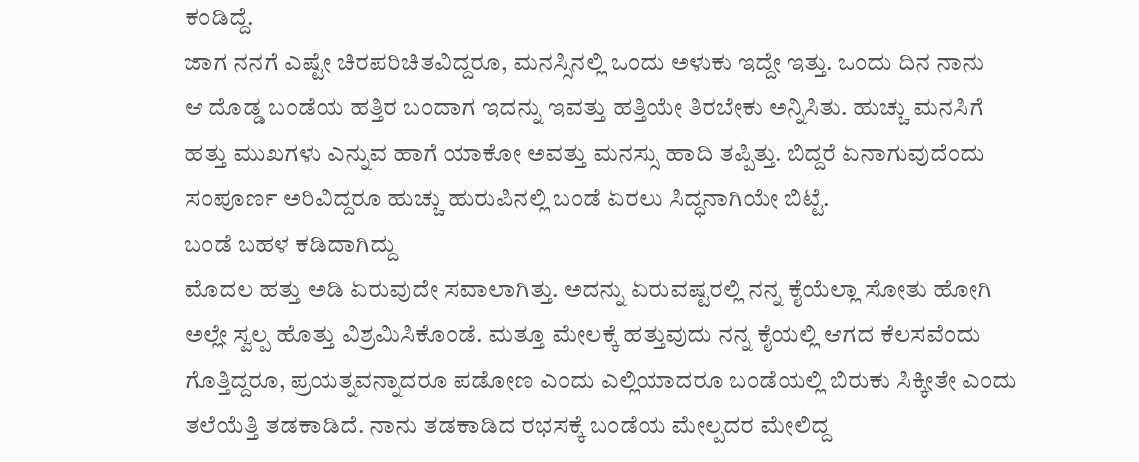ಕಂಡಿದ್ದೆ.
ಜಾಗ ನನಗೆ ಎಷ್ಟೇ ಚಿರಪರಿಚಿತವಿದ್ದರೂ, ಮನಸ್ಸಿನಲ್ಲಿ ಒಂದು ಅಳುಕು ಇದ್ದೇ ಇತ್ತು. ಒಂದು ದಿನ ನಾನು
ಆ ದೊಡ್ಡ ಬಂಡೆಯ ಹತ್ತಿರ ಬಂದಾಗ ಇದನ್ನು ಇವತ್ತು ಹತ್ತಿಯೇ ತಿರಬೇಕು ಅನ್ನಿಸಿತು. ಹುಚ್ಚು ಮನಸಿಗೆ
ಹತ್ತು ಮುಖಗಳು ಎನ್ನುವ ಹಾಗೆ ಯಾಕೋ ಅವತ್ತು ಮನಸ್ಸು ಹಾದಿ ತಪ್ಪಿತ್ತು. ಬಿದ್ದರೆ ಏನಾಗುವುದೆಂದು
ಸಂಪೂರ್ಣ ಅರಿವಿದ್ದರೂ ಹುಚ್ಚು ಹುರುಪಿನಲ್ಲಿ ಬಂಡೆ ಏರಲು ಸಿದ್ಧನಾಗಿಯೇ ಬಿಟ್ಟೆ.
ಬಂಡೆ ಬಹಳ ಕಡಿದಾಗಿದ್ದು
ಮೊದಲ ಹತ್ತು ಅಡಿ ಏರುವುದೇ ಸವಾಲಾಗಿತ್ತು. ಅದನ್ನು ಏರುವಷ್ಟರಲ್ಲಿ ನನ್ನ ಕೈಯೆಲ್ಲಾ ಸೋತು ಹೋಗಿ
ಅಲ್ಲೇ ಸ್ವಲ್ಪ ಹೊತ್ತು ವಿಶ್ರಮಿಸಿಕೊಂಡೆ. ಮತ್ತೂ ಮೇಲಕ್ಕೆ ಹತ್ತುವುದು ನನ್ನ ಕೈಯಲ್ಲಿ ಆಗದ ಕೆಲಸವೆಂದು
ಗೊತ್ತಿದ್ದರೂ, ಪ್ರಯತ್ನವನ್ನಾದರೂ ಪಡೋಣ ಎಂದು ಎಲ್ಲಿಯಾದರೂ ಬಂಡೆಯಲ್ಲಿ ಬಿರುಕು ಸಿಕ್ಕೀತೇ ಎಂದು
ತಲೆಯೆತ್ತಿ ತಡಕಾಡಿದೆ. ನಾನು ತಡಕಾಡಿದ ರಭಸಕ್ಕೆ ಬಂಡೆಯ ಮೇಲ್ಪದರ ಮೇಲಿದ್ದ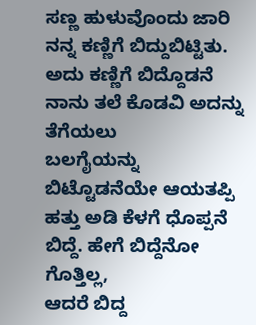ಸಣ್ಣ ಹುಳುವೊಂದು ಜಾರಿ
ನನ್ನ ಕಣ್ಣಿಗೆ ಬಿದ್ದುಬಿಟ್ಟಿತು. ಅದು ಕಣ್ಣಿಗೆ ಬಿದ್ದೊಡನೆ ನಾನು ತಲೆ ಕೊಡವಿ ಅದನ್ನು ತೆಗೆಯಲು
ಬಲಗೈಯನ್ನು ಬಿಟ್ಟೊಡನೆಯೇ ಆಯತಪ್ಪಿ ಹತ್ತು ಅಡಿ ಕೆಳಗೆ ಧೊಪ್ಪನೆ ಬಿದ್ದೆ. ಹೇಗೆ ಬಿದ್ದೆನೋ ಗೊತ್ತಿಲ್ಲ,
ಆದರೆ ಬಿದ್ದ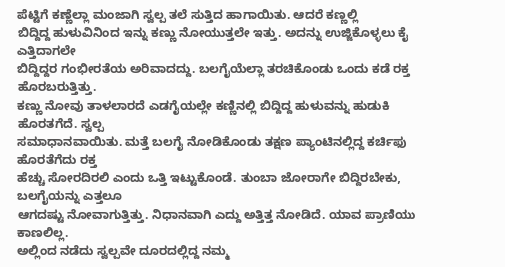ಪೆಟ್ಟಿಗೆ ಕಣ್ಣೆಲ್ಲಾ ಮಂಜಾಗಿ ಸ್ವಲ್ಪ ತಲೆ ಸುತ್ತಿದ ಹಾಗಾಯಿತು. ಆದರೆ ಕಣ್ಣಲ್ಲಿ
ಬಿದ್ದಿದ್ದ ಹುಳುವಿನಿಂದ ಇನ್ನು ಕಣ್ಣು ನೋಯುತ್ತಲೇ ಇತ್ತು. ಅದನ್ನು ಉಜ್ಜಿಕೊಳ್ಳಲು ಕೈ ಎತ್ತಿದಾಗಲೇ
ಬಿದ್ದಿದ್ದರ ಗಂಭೀರತೆಯ ಅರಿವಾದದ್ದು. ಬಲಗೈಯೆಲ್ಲಾ ತರಚಿಕೊಂಡು ಒಂದು ಕಡೆ ರಕ್ತ ಹೊರಬರುತ್ತಿತ್ತು.
ಕಣ್ಣು ನೋವು ತಾಳಲಾರದೆ ಎಡಗೈಯಲ್ಲೇ ಕಣ್ಣಿನಲ್ಲಿ ಬಿದ್ದಿದ್ದ ಹುಳುವನ್ನು ಹುಡುಕಿ ಹೊರತಗೆದೆ. ಸ್ವಲ್ಪ
ಸಮಾಧಾನವಾಯಿತು. ಮತ್ತೆ ಬಲಗೈ ನೋಡಿಕೊಂಡು ತಕ್ಷಣ ಪ್ಯಾಂಟಿನಲ್ಲಿದ್ದ ಕರ್ಚಿಫು ಹೊರತೆಗೆದು ರಕ್ತ
ಹೆಚ್ಚು ಸೋರದಿರಲಿ ಎಂದು ಒತ್ತಿ ಇಟ್ಟುಕೊಂಡೆ. ತುಂಬಾ ಜೋರಾಗೇ ಬಿದ್ದಿರಬೇಕು, ಬಲಗೈಯನ್ನು ಎತ್ತಲೂ
ಆಗದಷ್ಟು ನೋವಾಗುತ್ತಿತ್ತು. ನಿಧಾನವಾಗಿ ಎದ್ದು ಅತ್ತಿತ್ತ ನೋಡಿದೆ. ಯಾವ ಪ್ರಾಣಿಯು ಕಾಣಲಿಲ್ಲ.
ಅಲ್ಲಿಂದ ನಡೆದು ಸ್ವಲ್ಪವೇ ದೂರದಲ್ಲಿದ್ದ ನಮ್ಮ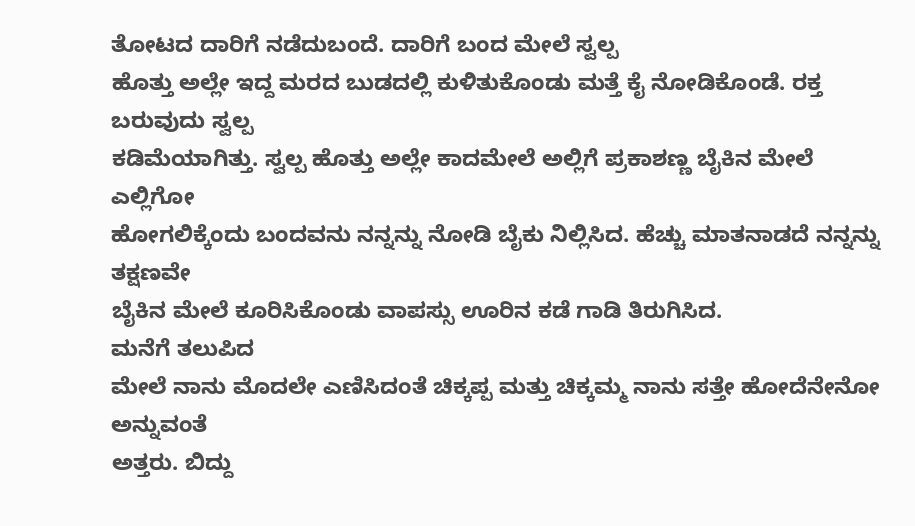ತೋಟದ ದಾರಿಗೆ ನಡೆದುಬಂದೆ. ದಾರಿಗೆ ಬಂದ ಮೇಲೆ ಸ್ವಲ್ಪ
ಹೊತ್ತು ಅಲ್ಲೇ ಇದ್ದ ಮರದ ಬುಡದಲ್ಲಿ ಕುಳಿತುಕೊಂಡು ಮತ್ತೆ ಕೈ ನೋಡಿಕೊಂಡೆ. ರಕ್ತ ಬರುವುದು ಸ್ವಲ್ಪ
ಕಡಿಮೆಯಾಗಿತ್ತು. ಸ್ವಲ್ಪ ಹೊತ್ತು ಅಲ್ಲೇ ಕಾದಮೇಲೆ ಅಲ್ಲಿಗೆ ಪ್ರಕಾಶಣ್ಣ ಬೈಕಿನ ಮೇಲೆ ಎಲ್ಲಿಗೋ
ಹೋಗಲಿಕ್ಕೆಂದು ಬಂದವನು ನನ್ನನ್ನು ನೋಡಿ ಬೈಕು ನಿಲ್ಲಿಸಿದ. ಹೆಚ್ಚು ಮಾತನಾಡದೆ ನನ್ನನ್ನು ತಕ್ಷಣವೇ
ಬೈಕಿನ ಮೇಲೆ ಕೂರಿಸಿಕೊಂಡು ವಾಪಸ್ಸು ಊರಿನ ಕಡೆ ಗಾಡಿ ತಿರುಗಿಸಿದ.
ಮನೆಗೆ ತಲುಪಿದ
ಮೇಲೆ ನಾನು ಮೊದಲೇ ಎಣಿಸಿದಂತೆ ಚಿಕ್ಕಪ್ಪ ಮತ್ತು ಚಿಕ್ಕಮ್ಮ ನಾನು ಸತ್ತೇ ಹೋದೆನೇನೋ ಅನ್ನುವಂತೆ
ಅತ್ತರು. ಬಿದ್ದು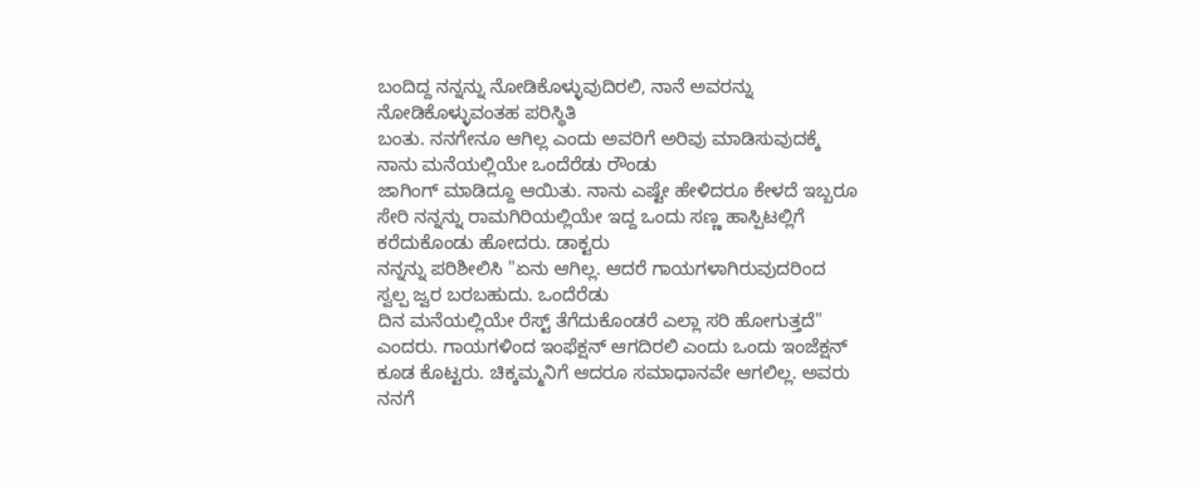ಬಂದಿದ್ದ ನನ್ನನ್ನು ನೋಡಿಕೊಳ್ಳುವುದಿರಲಿ, ನಾನೆ ಅವರನ್ನು ನೋಡಿಕೊಳ್ಳುವಂತಹ ಪರಿಸ್ಥಿತಿ
ಬಂತು. ನನಗೇನೂ ಆಗಿಲ್ಲ ಎಂದು ಅವರಿಗೆ ಅರಿವು ಮಾಡಿಸುವುದಕ್ಕೆ ನಾನು ಮನೆಯಲ್ಲಿಯೇ ಒಂದೆರೆಡು ರೌಂಡು
ಜಾಗಿಂಗ್ ಮಾಡಿದ್ದೂ ಆಯಿತು. ನಾನು ಎಷ್ಟೇ ಹೇಳಿದರೂ ಕೇಳದೆ ಇಬ್ಬರೂ
ಸೇರಿ ನನ್ನನ್ನು ರಾಮಗಿರಿಯಲ್ಲಿಯೇ ಇದ್ದ ಒಂದು ಸಣ್ಣ ಹಾಸ್ಪಿಟಲ್ಲಿಗೆ ಕರೆದುಕೊಂಡು ಹೋದರು. ಡಾಕ್ಟರು
ನನ್ನನ್ನು ಪರಿಶೀಲಿಸಿ "ಏನು ಆಗಿಲ್ಲ. ಆದರೆ ಗಾಯಗಳಾಗಿರುವುದರಿಂದ
ಸ್ವಲ್ಪ ಜ್ವರ ಬರಬಹುದು. ಒಂದೆರೆಡು
ದಿನ ಮನೆಯಲ್ಲಿಯೇ ರೆಸ್ಟ್ ತೆಗೆದುಕೊಂಡರೆ ಎಲ್ಲಾ ಸರಿ ಹೋಗುತ್ತದೆ" ಎಂದರು. ಗಾಯಗಳಿಂದ ಇಂಫೆಕ್ಷನ್ ಆಗದಿರಲಿ ಎಂದು ಒಂದು ಇಂಜೆಕ್ಷನ್ ಕೂಡ ಕೊಟ್ಟರು. ಚಿಕ್ಕಮ್ಮನಿಗೆ ಆದರೂ ಸಮಾಧಾನವೇ ಆಗಲಿಲ್ಲ. ಅವರು ನನಗೆ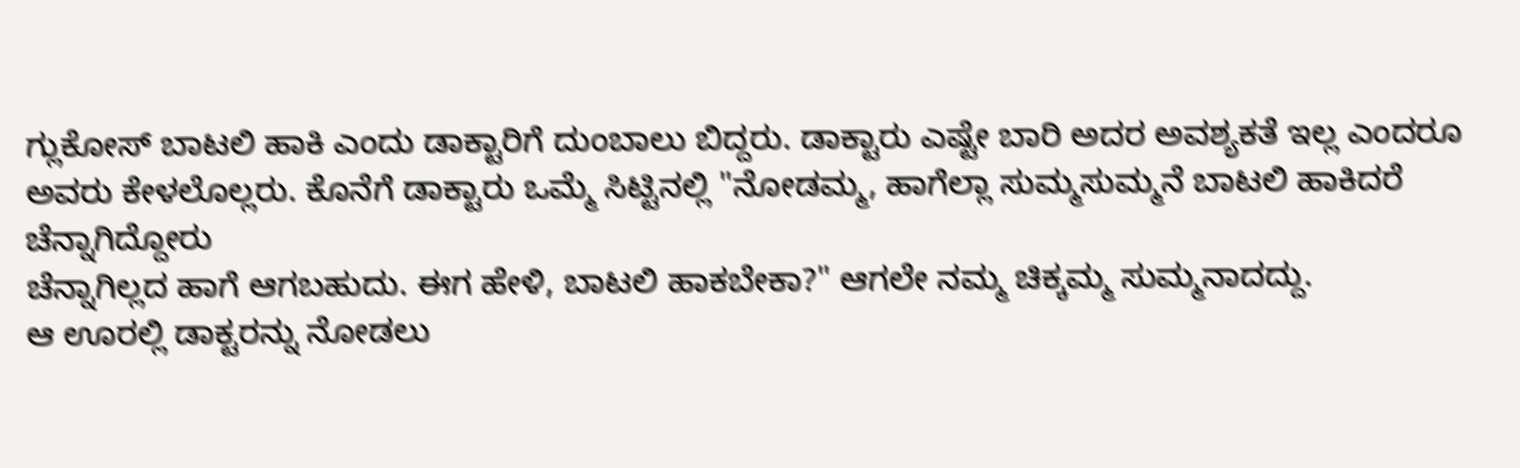ಗ್ಲುಕೋಸ್ ಬಾಟಲಿ ಹಾಕಿ ಎಂದು ಡಾಕ್ಟಾರಿಗೆ ದುಂಬಾಲು ಬಿದ್ದರು. ಡಾಕ್ಟಾರು ಎಷ್ಟೇ ಬಾರಿ ಅದರ ಅವಶ್ಯಕತೆ ಇಲ್ಲ ಎಂದರೂ ಅವರು ಕೇಳಲೊಲ್ಲರು. ಕೊನೆಗೆ ಡಾಕ್ಟಾರು ಒಮ್ಮೆ ಸಿಟ್ಟಿನಲ್ಲಿ "ನೋಡಮ್ಮ, ಹಾಗೆಲ್ಲಾ ಸುಮ್ಮಸುಮ್ಮನೆ ಬಾಟಲಿ ಹಾಕಿದರೆ ಚೆನ್ನಾಗಿದ್ದೋರು
ಚೆನ್ನಾಗಿಲ್ಲದ ಹಾಗೆ ಆಗಬಹುದು. ಈಗ ಹೇಳಿ, ಬಾಟಲಿ ಹಾಕಬೇಕಾ?" ಆಗಲೇ ನಮ್ಮ ಚಿಕ್ಕಮ್ಮ ಸುಮ್ಮನಾದದ್ದು.
ಆ ಊರಲ್ಲಿ ಡಾಕ್ಟರನ್ನು ನೋಡಲು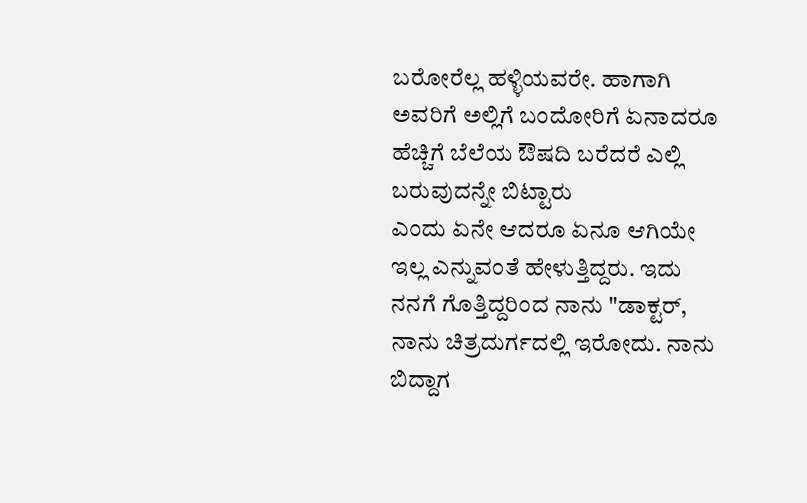ಬರೋರೆಲ್ಲ ಹಳ್ಳಿಯವರೇ. ಹಾಗಾಗಿ ಅವರಿಗೆ ಅಲ್ಲಿಗೆ ಬಂದೋರಿಗೆ ಏನಾದರೂ ಹೆಚ್ಚಿಗೆ ಬೆಲೆಯ ಔಷದಿ ಬರೆದರೆ ಎಲ್ಲಿ ಬರುವುದನ್ನೇ ಬಿಟ್ಟಾರು
ಎಂದು ಏನೇ ಆದರೂ ಏನೂ ಆಗಿಯೇ ಇಲ್ಲ ಎನ್ನುವಂತೆ ಹೇಳುತ್ತಿದ್ದರು. ಇದು ನನಗೆ ಗೊತ್ತಿದ್ದರಿಂದ ನಾನು "ಡಾಕ್ಟರ್, ನಾನು ಚಿತ್ರದುರ್ಗದಲ್ಲಿ ಇರೋದು. ನಾನು ಬಿದ್ದಾಗ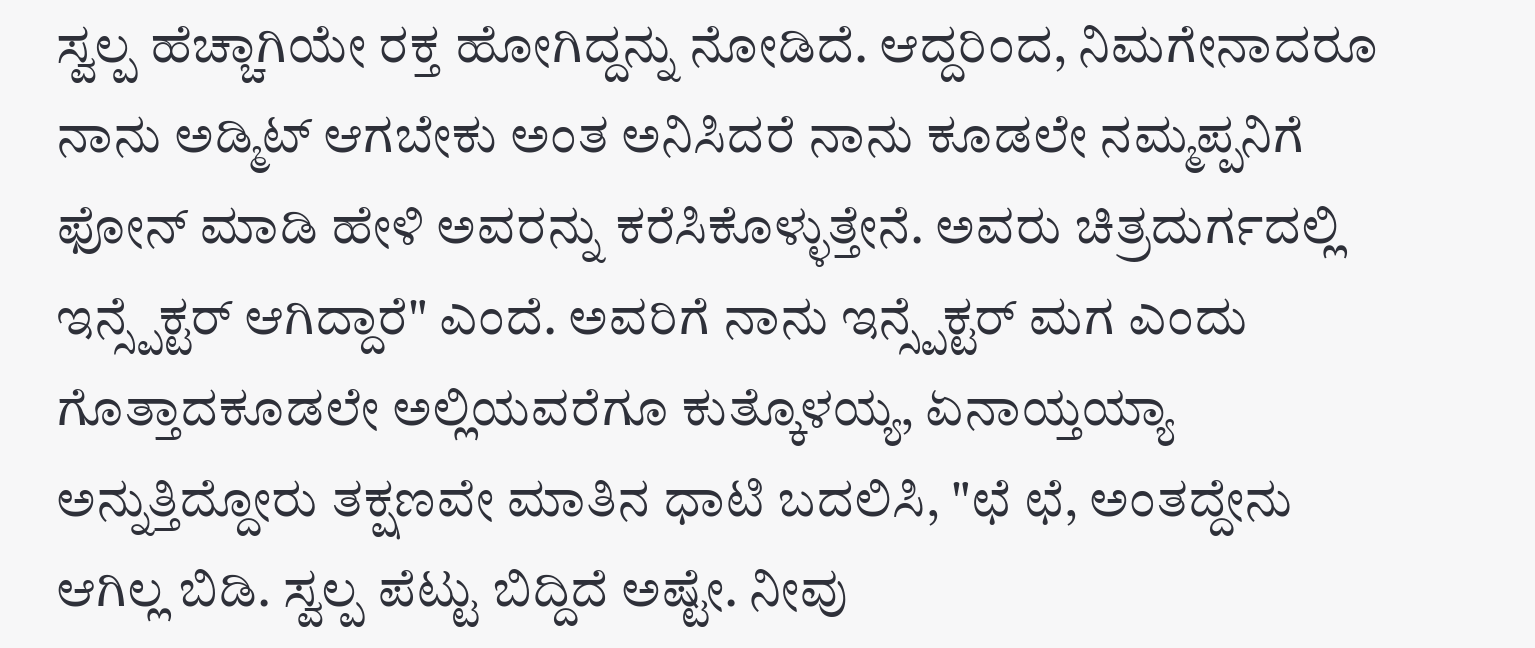ಸ್ವಲ್ಪ ಹೆಚ್ಚಾಗಿಯೇ ರಕ್ತ ಹೋಗಿದ್ದನ್ನು ನೋಡಿದೆ. ಆದ್ದರಿಂದ, ನಿಮಗೇನಾದರೂ ನಾನು ಅಡ್ಮಿಟ್ ಆಗಬೇಕು ಅಂತ ಅನಿಸಿದರೆ ನಾನು ಕೂಡಲೇ ನಮ್ಮಪ್ಪನಿಗೆ ಫೋನ್ ಮಾಡಿ ಹೇಳಿ ಅವರನ್ನು ಕರೆಸಿಕೊಳ್ಳುತ್ತೇನೆ. ಅವರು ಚಿತ್ರದುರ್ಗದಲ್ಲಿ ಇನ್ಸ್ಪೆಕ್ಟರ್ ಆಗಿದ್ದಾರೆ" ಎಂದೆ. ಅವರಿಗೆ ನಾನು ಇನ್ಸ್ಪೆಕ್ಟರ್ ಮಗ ಎಂದು ಗೊತ್ತಾದಕೂಡಲೇ ಅಲ್ಲಿಯವರೆಗೂ ಕುತ್ಕೊಳಯ್ಯ, ಏನಾಯ್ತಯ್ಯಾ ಅನ್ನುತ್ತಿದ್ದೋರು ತಕ್ಷಣವೇ ಮಾತಿನ ಧಾಟಿ ಬದಲಿಸಿ, "ಛೆ ಛೆ, ಅಂತದ್ದೇನು ಆಗಿಲ್ಲ ಬಿಡಿ. ಸ್ವಲ್ಪ ಪೆಟ್ಟು ಬಿದ್ದಿದೆ ಅಷ್ಟೇ. ನೀವು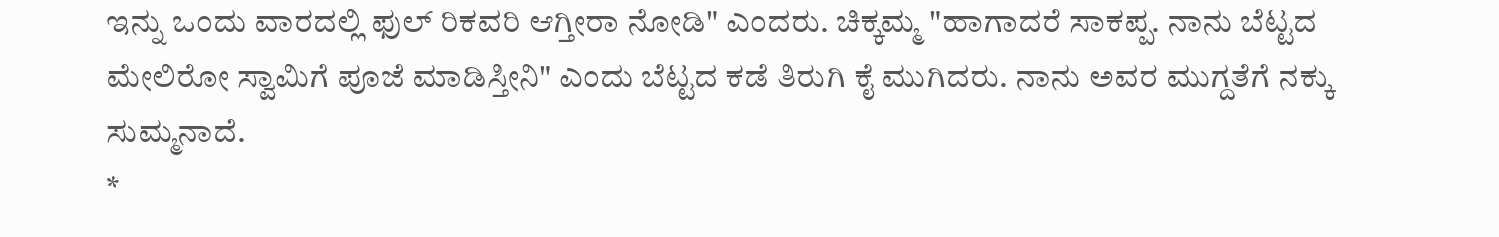ಇನ್ನು ಒಂದು ವಾರದಲ್ಲಿ ಫುಲ್ ರಿಕವರಿ ಆಗ್ತೀರಾ ನೋಡಿ" ಎಂದರು. ಚಿಕ್ಕಮ್ಮ "ಹಾಗಾದರೆ ಸಾಕಪ್ಪ. ನಾನು ಬೆಟ್ಟದ ಮೇಲಿರೋ ಸ್ವಾಮಿಗೆ ಪೂಜೆ ಮಾಡಿಸ್ತೀನಿ" ಎಂದು ಬೆಟ್ಟದ ಕಡೆ ತಿರುಗಿ ಕೈ ಮುಗಿದರು. ನಾನು ಅವರ ಮುಗ್ದತೆಗೆ ನಕ್ಕು ಸುಮ್ಮನಾದೆ.
*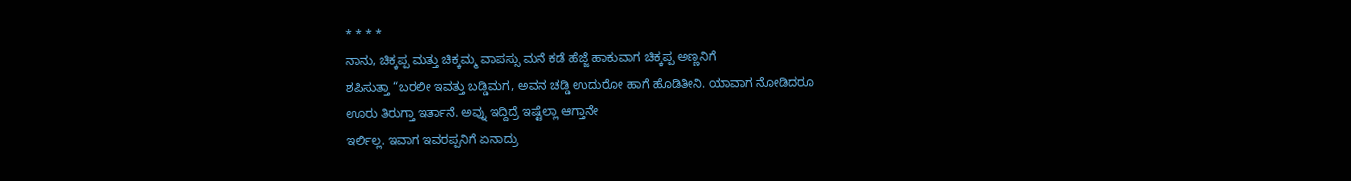* * * *
ನಾನು, ಚಿಕ್ಕಪ್ಪ ಮತ್ತು ಚಿಕ್ಕಮ್ಮ ವಾಪಸ್ಸು ಮನೆ ಕಡೆ ಹೆಜ್ಜೆ ಹಾಕುವಾಗ ಚಿಕ್ಕಪ್ಪ ಅಣ್ಣನಿಗೆ
ಶಪಿಸುತ್ತಾ “ಬರಲೀ ಇವತ್ತು ಬಡ್ಡಿಮಗ, ಅವನ ಚಡ್ಡಿ ಉದುರೋ ಹಾಗೆ ಹೊಡಿತೀನಿ. ಯಾವಾಗ ನೋಡಿದರೂ
ಊರು ತಿರುಗ್ತಾ ಇರ್ತಾನೆ. ಅವ್ನು ಇದ್ದಿದ್ರೆ ಇಷ್ಟೆಲ್ಲಾ ಆಗ್ತಾನೇ
ಇರ್ಲಿಲ್ಲ. ಇವಾಗ ಇವರಪ್ಪನಿಗೆ ಏನಾದ್ರು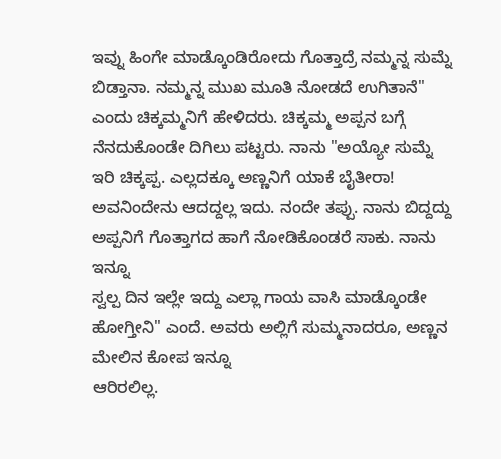ಇವ್ನು ಹಿಂಗೇ ಮಾಡ್ಕೊಂಡಿರೋದು ಗೊತ್ತಾದ್ರೆ ನಮ್ಮನ್ನ ಸುಮ್ನೆ ಬಿಡ್ತಾನಾ. ನಮ್ಮನ್ನ ಮುಖ ಮೂತಿ ನೋಡದೆ ಉಗಿತಾನೆ" ಎಂದು ಚಿಕ್ಕಮ್ಮನಿಗೆ ಹೇಳಿದರು. ಚಿಕ್ಕಮ್ಮ ಅಪ್ಪನ ಬಗ್ಗೆ ನೆನದುಕೊಂಡೇ ದಿಗಿಲು ಪಟ್ಟರು. ನಾನು "ಅಯ್ಯೋ ಸುಮ್ನೆ ಇರಿ ಚಿಕ್ಕಪ್ಪ. ಎಲ್ಲದಕ್ಕೂ ಅಣ್ಣನಿಗೆ ಯಾಕೆ ಬೈತೀರಾ! ಅವನಿಂದೇನು ಆದದ್ದಲ್ಲ ಇದು. ನಂದೇ ತಪ್ಪು. ನಾನು ಬಿದ್ದದ್ದು ಅಪ್ಪನಿಗೆ ಗೊತ್ತಾಗದ ಹಾಗೆ ನೋಡಿಕೊಂಡರೆ ಸಾಕು. ನಾನು ಇನ್ನೂ
ಸ್ವಲ್ಪ ದಿನ ಇಲ್ಲೇ ಇದ್ದು ಎಲ್ಲಾ ಗಾಯ ವಾಸಿ ಮಾಡ್ಕೊಂಡೇ ಹೋಗ್ತೀನಿ" ಎಂದೆ. ಅವರು ಅಲ್ಲಿಗೆ ಸುಮ್ಮನಾದರೂ, ಅಣ್ಣನ ಮೇಲಿನ ಕೋಪ ಇನ್ನೂ
ಆರಿರಲಿಲ್ಲ.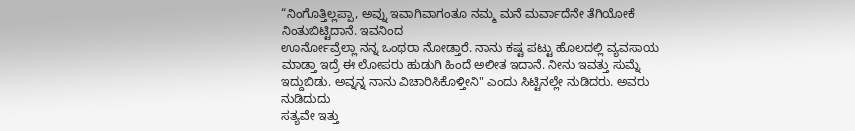“ನಿಂಗೊತ್ತಿಲ್ಲಪ್ಪಾ, ಅವ್ನು ಇವಾಗಿವಾಗಂತೂ ನಮ್ಮ ಮನೆ ಮರ್ವಾದೆನೇ ತೆಗಿಯೋಕೆ ನಿಂತುಬಿಟ್ಟಿದಾನೆ. ಇವನಿಂದ
ಊರ್ನೋವ್ರೆಲ್ಲಾ ನನ್ನ ಒಂಥರಾ ನೋಡ್ತಾರೆ. ನಾನು ಕಷ್ಟ ಪಟ್ಟು ಹೊಲದಲ್ಲಿ ವ್ಯವಸಾಯ ಮಾಡ್ತಾ ಇದ್ರೆ ಈ ಲೋಪರು ಹುಡುಗಿ ಹಿಂದೆ ಅಲೀತ ಇದಾನೆ. ನೀನು ಇವತ್ತು ಸುಮ್ನೆ ಇದ್ದುಬಿಡು. ಅವ್ನನ್ನ ನಾನು ವಿಚಾರಿಸಿಕೊಳ್ತೀನಿ" ಎಂದು ಸಿಟ್ಟಿನಲ್ಲೇ ನುಡಿದರು. ಅವರು ನುಡಿದುದು
ಸತ್ಯವೇ ಇತ್ತು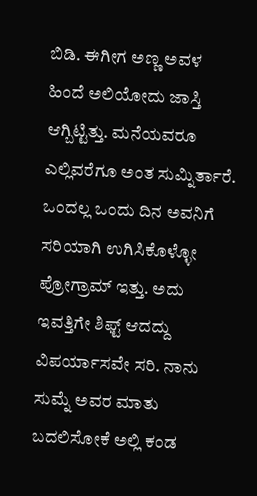ಬಿಡಿ. ಈಗೀಗ ಅಣ್ಣ ಅವಳ
ಹಿಂದೆ ಅಲಿಯೋದು ಜಾಸ್ತಿ ಆಗ್ಬಿಟ್ಟಿತ್ತು. ಮನೆಯವರೂ ಎಲ್ಲಿವರೆಗೂ ಅಂತ ಸುಮ್ನಿರ್ತಾರೆ. ಒಂದಲ್ಲ ಒಂದು ದಿನ ಅವನಿಗೆ ಸರಿಯಾಗಿ ಉಗಿಸಿಕೊಳ್ಳೋ ಪ್ರೋಗ್ರಾಮ್ ಇತ್ತು. ಅದು ಇವತ್ತಿಗೇ ಶಿಫ್ಟ್ ಆದದ್ದು ವಿಪರ್ಯಾಸವೇ ಸರಿ. ನಾನು ಸುಮ್ನೆ ಅವರ ಮಾತು ಬದಲಿಸೋಕೆ ಅಲ್ಲಿ ಕಂಡ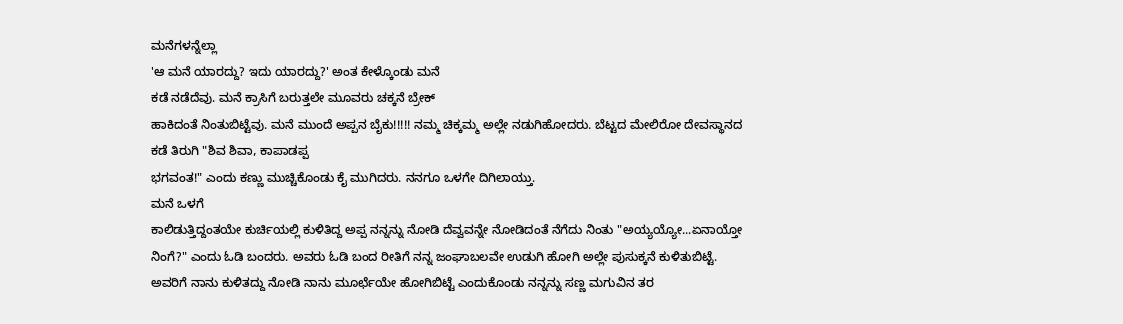ಮನೆಗಳನ್ನೆಲ್ಲಾ
'ಆ ಮನೆ ಯಾರದ್ದು? ಇದು ಯಾರದ್ದು?' ಅಂತ ಕೇಳ್ಕೊಂಡು ಮನೆ
ಕಡೆ ನಡೆದೆವು. ಮನೆ ಕ್ರಾಸಿಗೆ ಬರುತ್ತಲೇ ಮೂವರು ಚಕ್ಕನೆ ಬ್ರೇಕ್
ಹಾಕಿದಂತೆ ನಿಂತುಬಿಟ್ಟೆವು. ಮನೆ ಮುಂದೆ ಅಪ್ಪನ ಬೈಕು!!!!! ನಮ್ಮ ಚಿಕ್ಕಮ್ಮ ಅಲ್ಲೇ ನಡುಗಿಹೋದರು. ಬೆಟ್ಟದ ಮೇಲಿರೋ ದೇವಸ್ಥಾನದ ಕಡೆ ತಿರುಗಿ "ಶಿವ ಶಿವಾ, ಕಾಪಾಡಪ್ಪ
ಭಗವಂತ!" ಎಂದು ಕಣ್ಣು ಮುಚ್ಚಿಕೊಂಡು ಕೈ ಮುಗಿದರು. ನನಗೂ ಒಳಗೇ ದಿಗಿಲಾಯ್ತು.
ಮನೆ ಒಳಗೆ
ಕಾಲಿಡುತ್ತಿದ್ದಂತಯೇ ಕುರ್ಚಿಯಲ್ಲಿ ಕುಳಿತಿದ್ದ ಅಪ್ಪ ನನ್ನನ್ನು ನೋಡಿ ದೆವ್ವವನ್ನೇ ನೋಡಿದಂತೆ ನೆಗೆದು ನಿಂತು "ಅಯ್ಯಯ್ಯೋ...ಏನಾಯ್ತೋ ನಿಂಗೆ?" ಎಂದು ಓಡಿ ಬಂದರು. ಅವರು ಓಡಿ ಬಂದ ರೀತಿಗೆ ನನ್ನ ಜಂಘಾಬಲವೇ ಉಡುಗಿ ಹೋಗಿ ಅಲ್ಲೇ ಪುಸುಕ್ಕನೆ ಕುಳಿತುಬಿಟ್ಟೆ. ಅವರಿಗೆ ನಾನು ಕುಳಿತದ್ದು ನೋಡಿ ನಾನು ಮೂರ್ಛೆಯೇ ಹೋಗಿಬಿಟ್ಟೆ ಎಂದುಕೊಂಡು ನನ್ನನ್ನು ಸಣ್ಣ ಮಗುವಿನ ತರ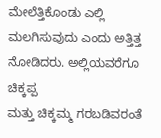ಮೇಲೆತ್ತಿಕೊಂಡು ಎಲ್ಲಿ ಮಲಗಿಸುವುದು ಎಂದು ಅತ್ತಿತ್ತ ನೋಡಿದರು. ಅಲ್ಲಿಯವರೆಗೂ ಚಿಕ್ಕಪ್ಪ
ಮತ್ತು ಚಿಕ್ಕಮ್ಮ ಗರಬಡಿವರಂತೆ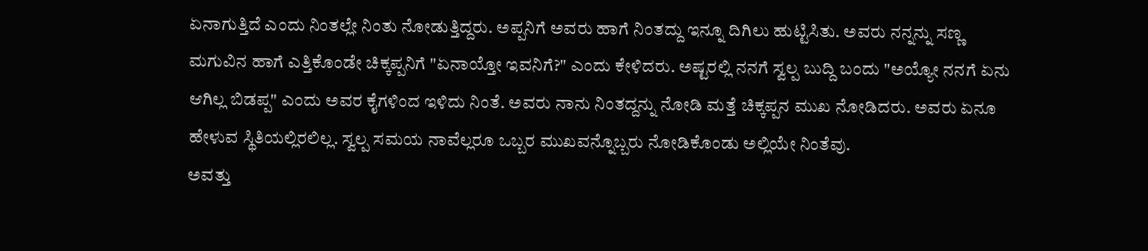ಏನಾಗುತ್ತಿದೆ ಎಂದು ನಿಂತಲ್ಲೇ ನಿಂತು ನೋಡುತ್ತಿದ್ದರು. ಅಪ್ಪನಿಗೆ ಅವರು ಹಾಗೆ ನಿಂತದ್ದು ಇನ್ನೂ ದಿಗಿಲು ಹುಟ್ಟಿಸಿತು. ಅವರು ನನ್ನನ್ನು ಸಣ್ಣ ಮಗುವಿನ ಹಾಗೆ ಎತ್ತಿಕೊಂಡೇ ಚಿಕ್ಕಪ್ಪನಿಗೆ "ಏನಾಯ್ತೋ ಇವನಿಗೆ?" ಎಂದು ಕೇಳಿದರು. ಅಷ್ಟರಲ್ಲಿ ನನಗೆ ಸ್ವಲ್ಪ ಬುದ್ದಿ ಬಂದು "ಅಯ್ಯೋ ನನಗೆ ಏನು ಆಗಿಲ್ಲ ಬಿಡಪ್ಪ" ಎಂದು ಅವರ ಕೈಗಳಿಂದ ಇಳಿದು ನಿಂತೆ. ಅವರು ನಾನು ನಿಂತದ್ದನ್ನು ನೋಡಿ ಮತ್ತೆ ಚಿಕ್ಕಪ್ಪನ ಮುಖ ನೋಡಿದರು. ಅವರು ಏನೂ
ಹೇಳುವ ಸ್ಥಿತಿಯಲ್ಲಿರಲಿಲ್ಲ. ಸ್ವಲ್ಪ ಸಮಯ ನಾವೆಲ್ಲರೂ ಒಬ್ಬರ ಮುಖವನ್ನೊಬ್ಬರು ನೋಡಿಕೊಂಡು ಅಲ್ಲಿಯೇ ನಿಂತೆವು.
ಅವತ್ತು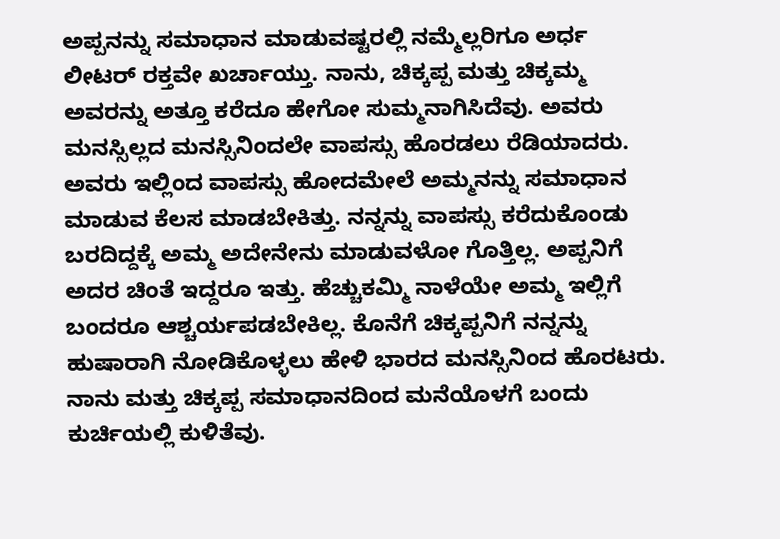ಅಪ್ಪನನ್ನು ಸಮಾಧಾನ ಮಾಡುವಷ್ಟರಲ್ಲಿ ನಮ್ಮೆಲ್ಲರಿಗೂ ಅರ್ಧ
ಲೀಟರ್ ರಕ್ತವೇ ಖರ್ಚಾಯ್ತು. ನಾನು, ಚಿಕ್ಕಪ್ಪ ಮತ್ತು ಚಿಕ್ಕಮ್ಮ ಅವರನ್ನು ಅತ್ತೂ ಕರೆದೂ ಹೇಗೋ ಸುಮ್ಮನಾಗಿಸಿದೆವು. ಅವರು ಮನಸ್ಸಿಲ್ಲದ ಮನಸ್ಸಿನಿಂದಲೇ ವಾಪಸ್ಸು ಹೊರಡಲು ರೆಡಿಯಾದರು. ಅವರು ಇಲ್ಲಿಂದ ವಾಪಸ್ಸು ಹೋದಮೇಲೆ ಅಮ್ಮನನ್ನು ಸಮಾಧಾನ ಮಾಡುವ ಕೆಲಸ ಮಾಡಬೇಕಿತ್ತು. ನನ್ನನ್ನು ವಾಪಸ್ಸು ಕರೆದುಕೊಂಡು ಬರದಿದ್ದಕ್ಕೆ ಅಮ್ಮ ಅದೇನೇನು ಮಾಡುವಳೋ ಗೊತ್ತಿಲ್ಲ. ಅಪ್ಪನಿಗೆ ಅದರ ಚಿಂತೆ ಇದ್ದರೂ ಇತ್ತು. ಹೆಚ್ಚುಕಮ್ಮಿ ನಾಳೆಯೇ ಅಮ್ಮ ಇಲ್ಲಿಗೆ ಬಂದರೂ ಆಶ್ಚರ್ಯಪಡಬೇಕಿಲ್ಲ. ಕೊನೆಗೆ ಚಿಕ್ಕಪ್ಪನಿಗೆ ನನ್ನನ್ನು ಹುಷಾರಾಗಿ ನೋಡಿಕೊಳ್ಳಲು ಹೇಳಿ ಭಾರದ ಮನಸ್ಸಿನಿಂದ ಹೊರಟರು. ನಾನು ಮತ್ತು ಚಿಕ್ಕಪ್ಪ ಸಮಾಧಾನದಿಂದ ಮನೆಯೊಳಗೆ ಬಂದು ಕುರ್ಚಿಯಲ್ಲಿ ಕುಳಿತೆವು.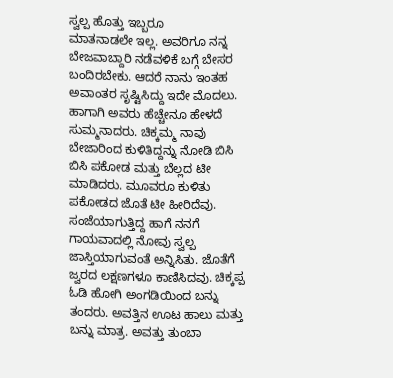ಸ್ವಲ್ಪ ಹೊತ್ತು ಇಬ್ಬರೂ
ಮಾತನಾಡಲೇ ಇಲ್ಲ. ಅವರಿಗೂ ನನ್ನ ಬೇಜವಾಬ್ದಾರಿ ನಡೆವಳಿಕೆ ಬಗ್ಗೆ ಬೇಸರ ಬಂದಿರಬೇಕು. ಆದರೆ ನಾನು ಇಂತಹ ಅವಾಂತರ ಸೃಷ್ಟಿಸಿದ್ದು ಇದೇ ಮೊದಲು. ಹಾಗಾಗಿ ಅವರು ಹೆಚ್ಚೇನೂ ಹೇಳದೆ ಸುಮ್ಮನಾದರು. ಚಿಕ್ಕಮ್ಮ ನಾವು ಬೇಜಾರಿಂದ ಕುಳಿತಿದ್ದನ್ನು ನೋಡಿ ಬಿಸಿ ಬಿಸಿ ಪಕೋಡ ಮತ್ತು ಬೆಲ್ಲದ ಟೀ ಮಾಡಿದರು. ಮೂವರೂ ಕುಳಿತು ಪಕೋಡದ ಜೊತೆ ಟೀ ಹೀರಿದೆವು.
ಸಂಜೆಯಾಗುತ್ತಿದ್ದ ಹಾಗೆ ನನಗೆ ಗಾಯವಾದಲ್ಲಿ ನೋವು ಸ್ವಲ್ಪ ಜಾಸ್ತಿಯಾಗುವಂತೆ ಅನ್ನಿಸಿತು. ಜೊತೆಗೆ ಜ್ವರದ ಲಕ್ಷಣಗಳೂ ಕಾಣಿಸಿದವು. ಚಿಕ್ಕಪ್ಪ ಓಡಿ ಹೋಗಿ ಅಂಗಡಿಯಿಂದ ಬನ್ನು ತಂದರು. ಅವತ್ತಿನ ಊಟ ಹಾಲು ಮತ್ತು ಬನ್ನು ಮಾತ್ರ. ಅವತ್ತು ತುಂಬಾ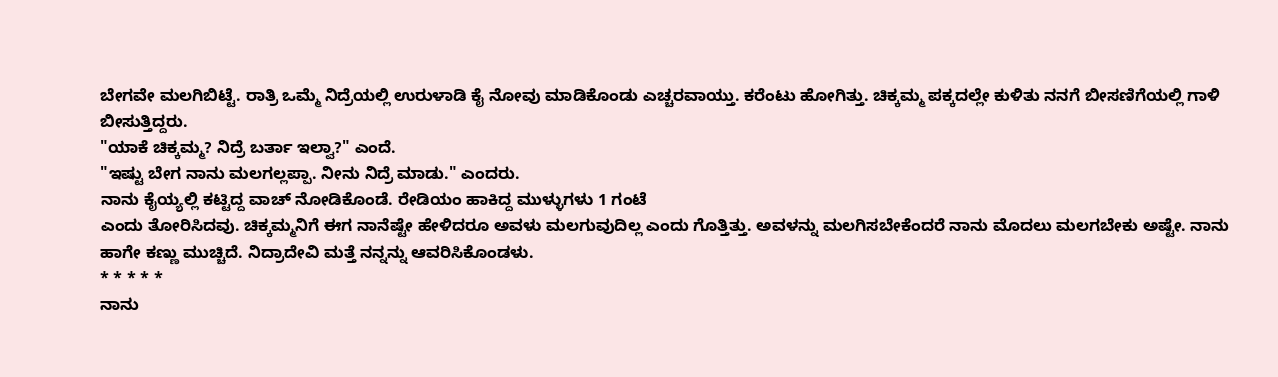ಬೇಗವೇ ಮಲಗಿಬಿಟ್ಟೆ. ರಾತ್ರಿ ಒಮ್ಮೆ ನಿದ್ರೆಯಲ್ಲಿ ಉರುಳಾಡಿ ಕೈ ನೋವು ಮಾಡಿಕೊಂಡು ಎಚ್ಚರವಾಯ್ತು. ಕರೆಂಟು ಹೋಗಿತ್ತು. ಚಿಕ್ಕಮ್ಮ ಪಕ್ಕದಲ್ಲೇ ಕುಳಿತು ನನಗೆ ಬೀಸಣಿಗೆಯಲ್ಲಿ ಗಾಳಿ ಬೀಸುತ್ತಿದ್ದರು.
"ಯಾಕೆ ಚಿಕ್ಕಮ್ಮ? ನಿದ್ರೆ ಬರ್ತಾ ಇಲ್ವಾ?" ಎಂದೆ.
"ಇಷ್ಟು ಬೇಗ ನಾನು ಮಲಗಲ್ಲಪ್ಪಾ. ನೀನು ನಿದ್ರೆ ಮಾಡು." ಎಂದರು.
ನಾನು ಕೈಯ್ಯಲ್ಲಿ ಕಟ್ಟಿದ್ದ ವಾಚ್ ನೋಡಿಕೊಂಡೆ. ರೇಡಿಯಂ ಹಾಕಿದ್ದ ಮುಳ್ಳುಗಳು 1 ಗಂಟೆ
ಎಂದು ತೋರಿಸಿದವು. ಚಿಕ್ಕಮ್ಮನಿಗೆ ಈಗ ನಾನೆಷ್ಟೇ ಹೇಳಿದರೂ ಅವಳು ಮಲಗುವುದಿಲ್ಲ ಎಂದು ಗೊತ್ತಿತ್ತು. ಅವಳನ್ನು ಮಲಗಿಸಬೇಕೆಂದರೆ ನಾನು ಮೊದಲು ಮಲಗಬೇಕು ಅಷ್ಟೇ. ನಾನು ಹಾಗೇ ಕಣ್ಣು ಮುಚ್ಚಿದೆ. ನಿದ್ರಾದೇವಿ ಮತ್ತೆ ನನ್ನನ್ನು ಆವರಿಸಿಕೊಂಡಳು.
* * * * *
ನಾನು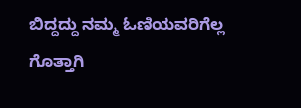ಬಿದ್ದದ್ದು ನಮ್ಮ ಓಣಿಯವರಿಗೆಲ್ಲ ಗೊತ್ತಾಗಿ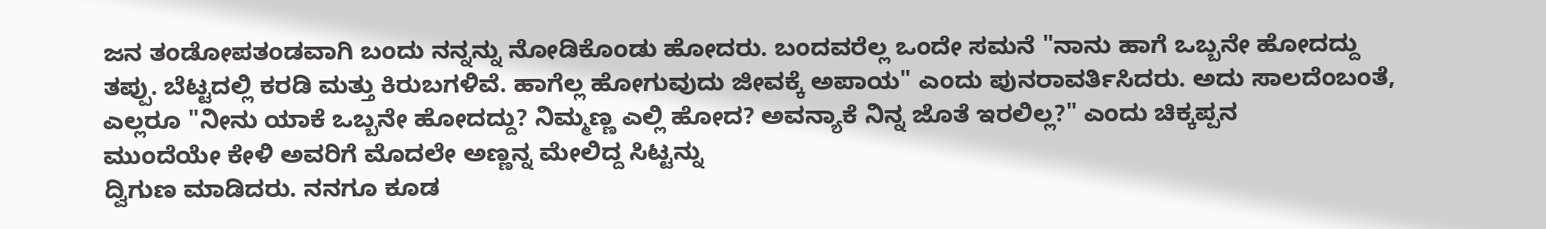ಜನ ತಂಡೋಪತಂಡವಾಗಿ ಬಂದು ನನ್ನನ್ನು ನೋಡಿಕೊಂಡು ಹೋದರು. ಬಂದವರೆಲ್ಲ ಒಂದೇ ಸಮನೆ "ನಾನು ಹಾಗೆ ಒಬ್ಬನೇ ಹೋದದ್ದು ತಪ್ಪು. ಬೆಟ್ಟದಲ್ಲಿ ಕರಡಿ ಮತ್ತು ಕಿರುಬಗಳಿವೆ. ಹಾಗೆಲ್ಲ ಹೋಗುವುದು ಜೀವಕ್ಕೆ ಅಪಾಯ" ಎಂದು ಪುನರಾವರ್ತಿಸಿದರು. ಅದು ಸಾಲದೆಂಬಂತೆ, ಎಲ್ಲರೂ "ನೀನು ಯಾಕೆ ಒಬ್ಬನೇ ಹೋದದ್ದು? ನಿಮ್ಮಣ್ಣ ಎಲ್ಲಿ ಹೋದ? ಅವನ್ಯಾಕೆ ನಿನ್ನ ಜೊತೆ ಇರಲಿಲ್ಲ?" ಎಂದು ಚಿಕ್ಕಪ್ಪನ
ಮುಂದೆಯೇ ಕೇಳಿ ಅವರಿಗೆ ಮೊದಲೇ ಅಣ್ಣನ್ನ ಮೇಲಿದ್ದ ಸಿಟ್ಟನ್ನು
ದ್ವಿಗುಣ ಮಾಡಿದರು. ನನಗೂ ಕೂಡ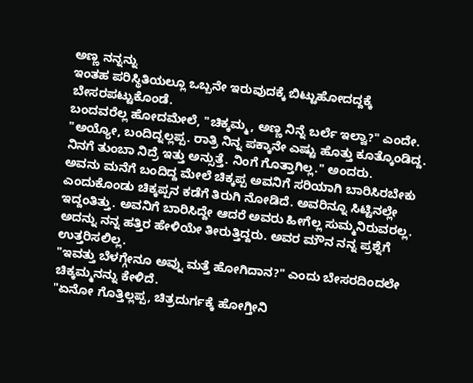ಅಣ್ಣ ನನ್ನನ್ನು
ಇಂತಹ ಪರಿಸ್ಥಿತಿಯಲ್ಲೂ ಒಬ್ಬನೇ ಇರುವುದಕ್ಕೆ ಬಿಟ್ಟುಹೋದದ್ದಕ್ಕೆ ಬೇಸರಪಟ್ಟುಕೊಂಡೆ.
ಬಂದವರೆಲ್ಲ ಹೋದಮೇಲೆ, "ಚಿಕ್ಕಮ್ಮ, ಅಣ್ಣ ನಿನ್ನೆ ಬರ್ಲೆ ಇಲ್ವಾ?" ಎಂದೇ.
"ಅಯ್ಯೋ, ಬಂದಿದ್ನಲ್ಲಪ್ಪ. ರಾತ್ರಿ ನಿನ್ನ ಪಕ್ಕಾನೇ ಎಷ್ಟು ಹೊತ್ತು ಕೂತ್ಕೊಂಡಿದ್ದ. ನಿನಗೆ ತುಂಬಾ ನಿದ್ರೆ ಇತ್ತು ಅನ್ಸುತ್ತೆ. ನಿಂಗೆ ಗೊತ್ತಾಗಿಲ್ಲ." ಅಂದರು.
ಅವನು ಮನೆಗೆ ಬಂದಿದ್ದ ಮೇಲೆ ಚಿಕ್ಕಪ್ಪ ಅವನಿಗೆ ಸರಿಯಾಗಿ ಬಾರಿಸಿರಬೇಕು ಎಂದುಕೊಂಡು ಚಿಕ್ಕಪ್ಪನ ಕಡೆಗೆ ತಿರುಗಿ ನೋಡಿದೆ. ಅವರಿನ್ನೂ ಸಿಟ್ಟಿನಲ್ಲೇ ಇದ್ದಂತಿತ್ತು. ಅವನಿಗೆ ಬಾರಿಸಿದ್ದೇ ಆದರೆ ಅವರು ಹೀಗೆಲ್ಲ ಸುಮ್ಮನಿರುವರಲ್ಲ. ಅದನ್ನು ನನ್ನ ಹತ್ತಿರ ಹೇಳಿಯೇ ತೀರುತ್ತಿದ್ದರು. ಅವರ ಮೌನ ನನ್ನ ಪ್ರಶ್ನೆಗೆ ಉತ್ತರಿಸಲಿಲ್ಲ.
"ಇವತ್ತು ಬೆಳಗ್ಗೇನೂ ಅವ್ನು ಮತ್ತೆ ಹೋಗಿದಾನ?" ಎಂದು ಬೇಸರದಿಂದಲೇ ಚಿಕ್ಕಮ್ಮನನ್ನು ಕೇಳಿದೆ.
"ಏನೋ ಗೊತ್ತಿಲ್ಲಪ್ಪ, ಚಿತ್ರದುರ್ಗಕ್ಕೆ ಹೋಗ್ತೀನಿ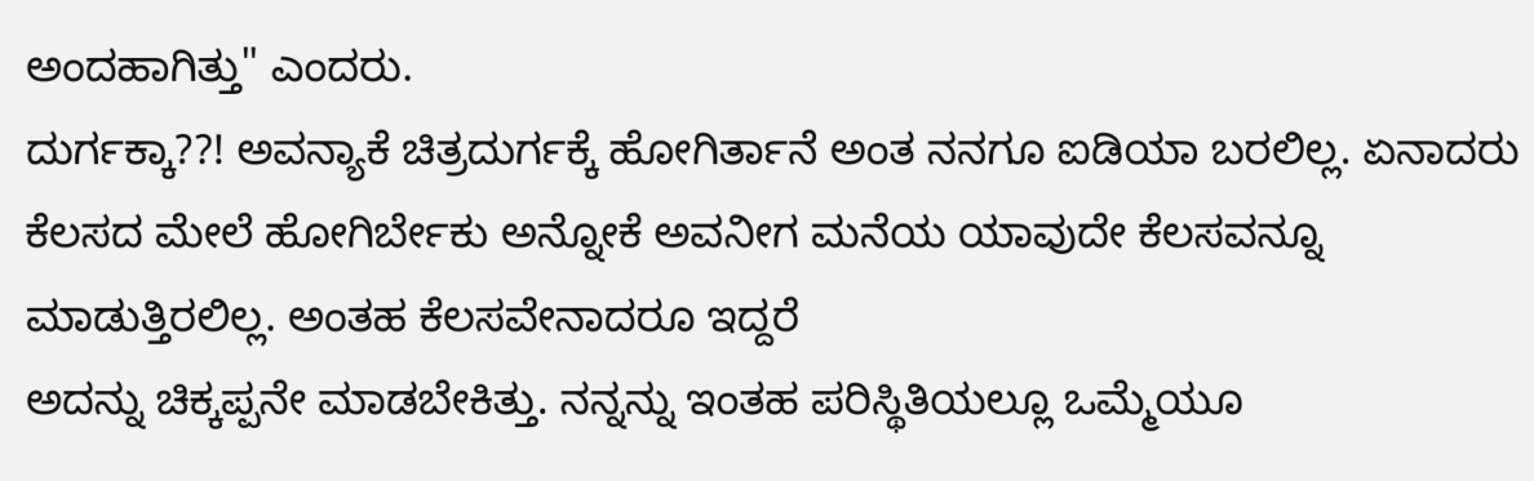ಅಂದಹಾಗಿತ್ತು" ಎಂದರು.
ದುರ್ಗಕ್ಕಾ??! ಅವನ್ಯಾಕೆ ಚಿತ್ರದುರ್ಗಕ್ಕೆ ಹೋಗಿರ್ತಾನೆ ಅಂತ ನನಗೂ ಐಡಿಯಾ ಬರಲಿಲ್ಲ. ಏನಾದರು ಕೆಲಸದ ಮೇಲೆ ಹೋಗಿರ್ಬೇಕು ಅನ್ನೋಕೆ ಅವನೀಗ ಮನೆಯ ಯಾವುದೇ ಕೆಲಸವನ್ನೂ
ಮಾಡುತ್ತಿರಲಿಲ್ಲ. ಅಂತಹ ಕೆಲಸವೇನಾದರೂ ಇದ್ದರೆ
ಅದನ್ನು ಚಿಕ್ಕಪ್ಪನೇ ಮಾಡಬೇಕಿತ್ತು. ನನ್ನನ್ನು ಇಂತಹ ಪರಿಸ್ಥಿತಿಯಲ್ಲೂ ಒಮ್ಮೆಯೂ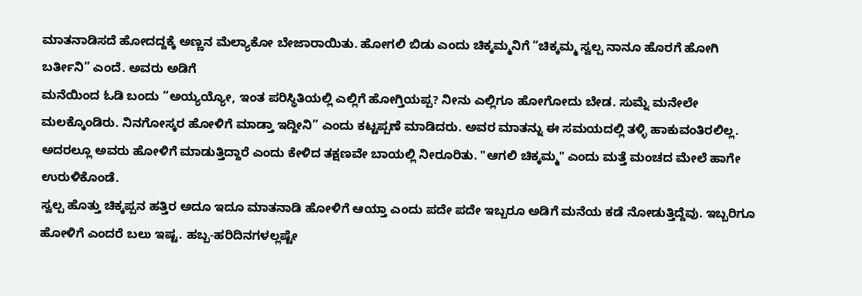ಮಾತನಾಡಿಸದೆ ಹೋದದ್ದಕ್ಕೆ ಅಣ್ಣನ ಮೆಲ್ಯಾಕೋ ಬೇಜಾರಾಯಿತು. ಹೋಗಲಿ ಬಿಡು ಎಂದು ಚಿಕ್ಕಮ್ಮನಿಗೆ “ಚಿಕ್ಕಮ್ಮ ಸ್ವಲ್ಪ ನಾನೂ ಹೊರಗೆ ಹೋಗಿ ಬರ್ತೀನಿ” ಎಂದೆ. ಅವರು ಅಡಿಗೆ
ಮನೆಯಿಂದ ಓಡಿ ಬಂದು “ಅಯ್ಯಯ್ಯೋ, ಇಂತ ಪರಿಸ್ಥಿತಿಯಲ್ಲಿ ಎಲ್ಲಿಗೆ ಹೋಗ್ತಿಯಪ್ಪ? ನೀನು ಎಲ್ಲಿಗೂ ಹೋಗೋದು ಬೇಡ. ಸುಮ್ನೆ ಮನೇಲೇ
ಮಲಕ್ಕೊಂಡಿರು. ನಿನಗೋಸ್ಕರ ಹೋಳಿಗೆ ಮಾಡ್ತಾ ಇದ್ದೀನಿ” ಎಂದು ಕಟ್ಟಪ್ಪಣೆ ಮಾಡಿದರು. ಅವರ ಮಾತನ್ನು ಈ ಸಮಯದಲ್ಲಿ ತಳ್ಳಿ ಹಾಕುವಂತಿರಲಿಲ್ಲ. ಅದರಲ್ಲೂ ಅವರು ಹೋಳಿಗೆ ಮಾಡುತ್ತಿದ್ದಾರೆ ಎಂದು ಕೇಳಿದ ತಕ್ಷಣವೇ ಬಾಯಲ್ಲಿ ನೀರೂರಿತು. "ಆಗಲಿ ಚಿಕ್ಕಮ್ಮ" ಎಂದು ಮತ್ತೆ ಮಂಚದ ಮೇಲೆ ಹಾಗೇ ಉರುಳಿಕೊಂಡೆ.
ಸ್ವಲ್ಪ ಹೊತ್ತು ಚಿಕ್ಕಪ್ಪನ ಹತ್ತಿರ ಅದೂ ಇದೂ ಮಾತನಾಡಿ ಹೋಳಿಗೆ ಆಯ್ತಾ ಎಂದು ಪದೇ ಪದೇ ಇಬ್ಬರೂ ಅಡಿಗೆ ಮನೆಯ ಕಡೆ ನೋಡುತ್ತಿದ್ದೆವು. ಇಬ್ಬರಿಗೂ ಹೋಳಿಗೆ ಎಂದರೆ ಬಲು ಇಷ್ಟ. ಹಬ್ಬ-ಹರಿದಿನಗಳಲ್ಲಷ್ಟೇ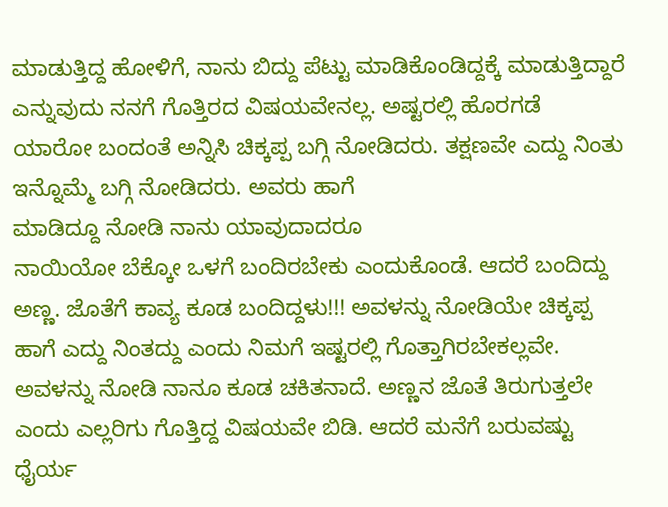ಮಾಡುತ್ತಿದ್ದ ಹೋಳಿಗೆ, ನಾನು ಬಿದ್ದು ಪೆಟ್ಟು ಮಾಡಿಕೊಂಡಿದ್ದಕ್ಕೆ ಮಾಡುತ್ತಿದ್ದಾರೆ ಎನ್ನುವುದು ನನಗೆ ಗೊತ್ತಿರದ ವಿಷಯವೇನಲ್ಲ. ಅಷ್ಟರಲ್ಲಿ ಹೊರಗಡೆ ಯಾರೋ ಬಂದಂತೆ ಅನ್ನಿಸಿ ಚಿಕ್ಕಪ್ಪ ಬಗ್ಗಿ ನೋಡಿದರು. ತಕ್ಷಣವೇ ಎದ್ದು ನಿಂತು ಇನ್ನೊಮ್ಮೆ ಬಗ್ಗಿ ನೋಡಿದರು. ಅವರು ಹಾಗೆ
ಮಾಡಿದ್ದೂ ನೋಡಿ ನಾನು ಯಾವುದಾದರೂ
ನಾಯಿಯೋ ಬೆಕ್ಕೋ ಒಳಗೆ ಬಂದಿರಬೇಕು ಎಂದುಕೊಂಡೆ. ಆದರೆ ಬಂದಿದ್ದು ಅಣ್ಣ. ಜೊತೆಗೆ ಕಾವ್ಯ ಕೂಡ ಬಂದಿದ್ದಳು!!! ಅವಳನ್ನು ನೋಡಿಯೇ ಚಿಕ್ಕಪ್ಪ ಹಾಗೆ ಎದ್ದು ನಿಂತದ್ದು ಎಂದು ನಿಮಗೆ ಇಷ್ಟರಲ್ಲಿ ಗೊತ್ತಾಗಿರಬೇಕಲ್ಲವೇ.
ಅವಳನ್ನು ನೋಡಿ ನಾನೂ ಕೂಡ ಚಕಿತನಾದೆ. ಅಣ್ಣನ ಜೊತೆ ತಿರುಗುತ್ತಲೇ ಎಂದು ಎಲ್ಲರಿಗು ಗೊತ್ತಿದ್ದ ವಿಷಯವೇ ಬಿಡಿ. ಆದರೆ ಮನೆಗೆ ಬರುವಷ್ಟು ಧೈರ್ಯ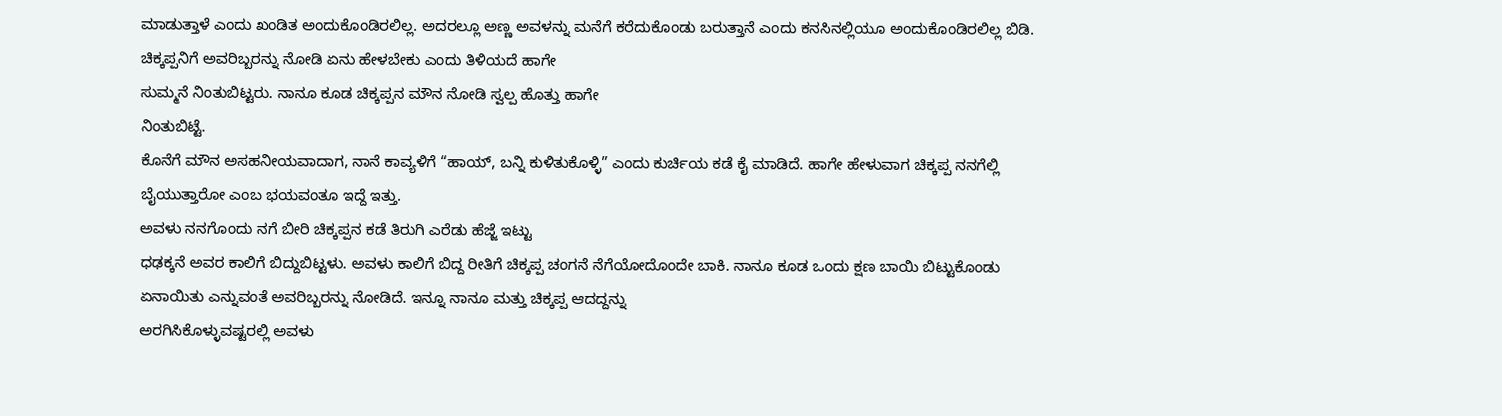ಮಾಡುತ್ತಾಳೆ ಎಂದು ಖಂಡಿತ ಅಂದುಕೊಂಡಿರಲಿಲ್ಲ. ಅದರಲ್ಲೂ ಅಣ್ಣ ಅವಳನ್ನು ಮನೆಗೆ ಕರೆದುಕೊಂಡು ಬರುತ್ತಾನೆ ಎಂದು ಕನಸಿನಲ್ಲಿಯೂ ಅಂದುಕೊಂಡಿರಲಿಲ್ಲ ಬಿಡಿ. ಚಿಕ್ಕಪ್ಪನಿಗೆ ಅವರಿಬ್ಬರನ್ನು ನೋಡಿ ಏನು ಹೇಳಬೇಕು ಎಂದು ತಿಳಿಯದೆ ಹಾಗೇ
ಸುಮ್ಮನೆ ನಿಂತುಬಿಟ್ಟರು. ನಾನೂ ಕೂಡ ಚಿಕ್ಕಪ್ಪನ ಮೌನ ನೋಡಿ ಸ್ವಲ್ಪ ಹೊತ್ತು ಹಾಗೇ
ನಿಂತುಬಿಟ್ಟೆ.
ಕೊನೆಗೆ ಮೌನ ಅಸಹನೀಯವಾದಾಗ, ನಾನೆ ಕಾವ್ಯಳಿಗೆ “ಹಾಯ್, ಬನ್ನಿ ಕುಳಿತುಕೊಳ್ಳಿ” ಎಂದು ಕುರ್ಚಿಯ ಕಡೆ ಕೈ ಮಾಡಿದೆ. ಹಾಗೇ ಹೇಳುವಾಗ ಚಿಕ್ಕಪ್ಪ ನನಗೆಲ್ಲಿ ಬೈಯುತ್ತಾರೋ ಎಂಬ ಭಯವಂತೂ ಇದ್ದೆ ಇತ್ತು.
ಅವಳು ನನಗೊಂದು ನಗೆ ಬೀರಿ ಚಿಕ್ಕಪ್ಪನ ಕಡೆ ತಿರುಗಿ ಎರೆಡು ಹೆಜ್ಜೆ ಇಟ್ಟು
ಧಢಕ್ಕನೆ ಅವರ ಕಾಲಿಗೆ ಬಿದ್ದುಬಿಟ್ಟಳು. ಅವಳು ಕಾಲಿಗೆ ಬಿದ್ದ ರೀತಿಗೆ ಚಿಕ್ಕಪ್ಪ ಚಂಗನೆ ನೆಗೆಯೋದೊಂದೇ ಬಾಕಿ. ನಾನೂ ಕೂಡ ಒಂದು ಕ್ಷಣ ಬಾಯಿ ಬಿಟ್ಟುಕೊಂಡು ಏನಾಯಿತು ಎನ್ನುವಂತೆ ಅವರಿಬ್ಬರನ್ನು ನೋಡಿದೆ. ಇನ್ನೂ ನಾನೂ ಮತ್ತು ಚಿಕ್ಕಪ್ಪ ಆದದ್ದನ್ನು
ಅರಗಿಸಿಕೊಳ್ಳುವಷ್ಟರಲ್ಲಿ ಅವಳು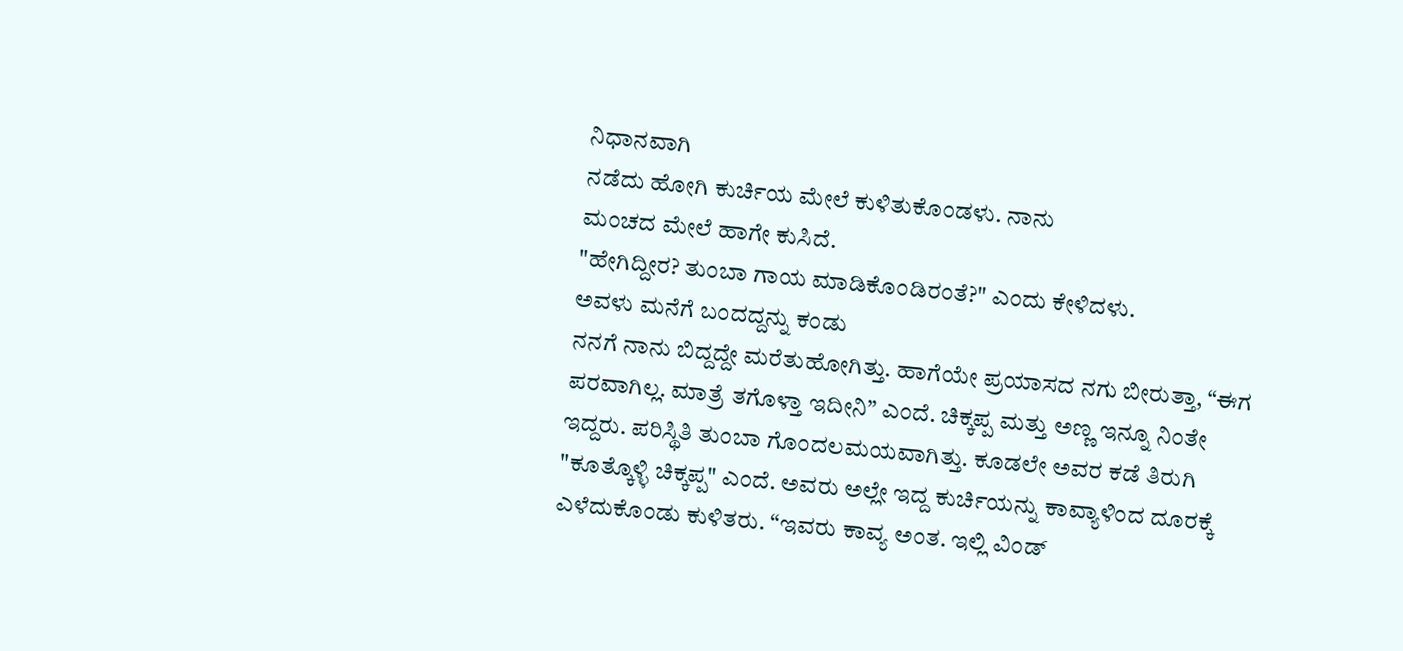ನಿಧಾನವಾಗಿ
ನಡೆದು ಹೋಗಿ ಕುರ್ಚಿಯ ಮೇಲೆ ಕುಳಿತುಕೊಂಡಳು. ನಾನು
ಮಂಚದ ಮೇಲೆ ಹಾಗೇ ಕುಸಿದೆ.
"ಹೇಗಿದ್ದೀರ? ತುಂಬಾ ಗಾಯ ಮಾಡಿಕೊಂಡಿರಂತೆ?" ಎಂದು ಕೇಳಿದಳು.
ಅವಳು ಮನೆಗೆ ಬಂದದ್ದನ್ನು ಕಂಡು
ನನಗೆ ನಾನು ಬಿದ್ದದ್ದೇ ಮರೆತುಹೋಗಿತ್ತು. ಹಾಗೆಯೇ ಪ್ರಯಾಸದ ನಗು ಬೀರುತ್ತಾ, “ಈಗ ಪರವಾಗಿಲ್ಲ. ಮಾತ್ರೆ ತಗೊಳ್ತಾ ಇದೀನಿ” ಎಂದೆ. ಚಿಕ್ಕಪ್ಪ ಮತ್ತು ಅಣ್ಣ ಇನ್ನೂ ನಿಂತೇ ಇದ್ದರು. ಪರಿಸ್ಥಿತಿ ತುಂಬಾ ಗೊಂದಲಮಯವಾಗಿತ್ತು. ಕೂಡಲೇ ಅವರ ಕಡೆ ತಿರುಗಿ "ಕೂತ್ಕೊಳ್ಳಿ ಚಿಕ್ಕಪ್ಪ" ಎಂದೆ. ಅವರು ಅಲ್ಲೇ ಇದ್ದ ಕುರ್ಚಿಯನ್ನು ಕಾವ್ಯಾಳಿಂದ ದೂರಕ್ಕೆ ಎಳೆದುಕೊಂಡು ಕುಳಿತರು. “ಇವರು ಕಾವ್ಯ ಅಂತ. ಇಲ್ಲಿ ವಿಂಡ್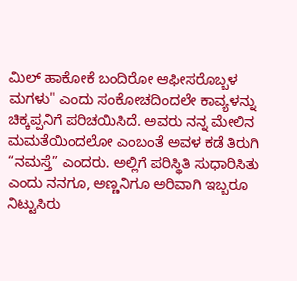ಮಿಲ್ ಹಾಕೋಕೆ ಬಂದಿರೋ ಆಫೀಸರೊಬ್ಬಳ
ಮಗಳು" ಎಂದು ಸಂಕೋಚದಿಂದಲೇ ಕಾವ್ಯಳನ್ನು ಚಿಕ್ಕಪ್ಪನಿಗೆ ಪರಿಚಯಿಸಿದೆ. ಅವರು ನನ್ನ ಮೇಲಿನ ಮಮತೆಯಿಂದಲೋ ಎಂಬಂತೆ ಅವಳ ಕಡೆ ತಿರುಗಿ “ನಮಸ್ತೆ” ಎಂದರು. ಅಲ್ಲಿಗೆ ಪರಿಸ್ಥಿತಿ ಸುಧಾರಿಸಿತು ಎಂದು ನನಗೂ, ಅಣ್ಣನಿಗೂ ಅರಿವಾಗಿ ಇಬ್ಬರೂ ನಿಟ್ಟುಸಿರು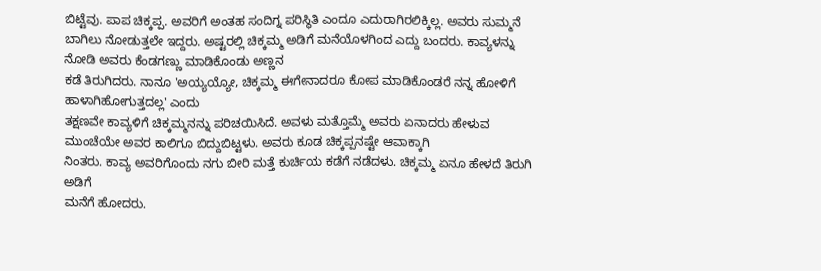ಬಿಟ್ಟೆವು. ಪಾಪ ಚಿಕ್ಕಪ್ಪ. ಅವರಿಗೆ ಅಂತಹ ಸಂದಿಗ್ನ ಪರಿಸ್ಥಿತಿ ಎಂದೂ ಎದುರಾಗಿರಲಿಕ್ಕಿಲ್ಲ. ಅವರು ಸುಮ್ಮನೆ ಬಾಗಿಲು ನೋಡುತ್ತಲೇ ಇದ್ದರು. ಅಷ್ಟರಲ್ಲಿ ಚಿಕ್ಕಮ್ಮ ಅಡಿಗೆ ಮನೆಯೊಳಗಿಂದ ಎದ್ದು ಬಂದರು. ಕಾವ್ಯಳನ್ನು ನೋಡಿ ಅವರು ಕೆಂಡಗಣ್ಣು ಮಾಡಿಕೊಂಡು ಅಣ್ಣನ
ಕಡೆ ತಿರುಗಿದರು. ನಾನೂ 'ಅಯ್ಯಯ್ಯೋ, ಚಿಕ್ಕಮ್ಮ ಈಗೇನಾದರೂ ಕೋಪ ಮಾಡಿಕೊಂಡರೆ ನನ್ನ ಹೋಳಿಗೆ ಹಾಳಾಗಿಹೋಗುತ್ತದಲ್ಲ' ಎಂದು
ತಕ್ಷಣವೇ ಕಾವ್ಯಳಿಗೆ ಚಿಕ್ಕಮ್ಮನನ್ನು ಪರಿಚಯಿಸಿದೆ. ಅವಳು ಮತ್ತೊಮ್ಮೆ ಅವರು ಏನಾದರು ಹೇಳುವ ಮುಂಚೆಯೇ ಅವರ ಕಾಲಿಗೂ ಬಿದ್ದುಬಿಟ್ಟಳು. ಅವರು ಕೂಡ ಚಿಕ್ಕಪ್ಪನಷ್ಟೇ ಆವಾಕ್ಕಾಗಿ
ನಿಂತರು. ಕಾವ್ಯ ಅವರಿಗೊಂದು ನಗು ಬೀರಿ ಮತ್ತೆ ಕುರ್ಚಿಯ ಕಡೆಗೆ ನಡೆದಳು. ಚಿಕ್ಕಮ್ಮ ಏನೂ ಹೇಳದೆ ತಿರುಗಿ ಅಡಿಗೆ
ಮನೆಗೆ ಹೋದರು.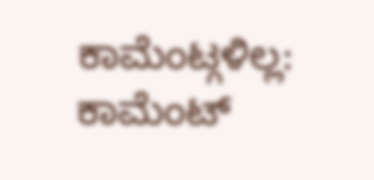ಕಾಮೆಂಟ್ಗಳಿಲ್ಲ:
ಕಾಮೆಂಟ್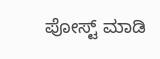ಪೋಸ್ಟ್ ಮಾಡಿ